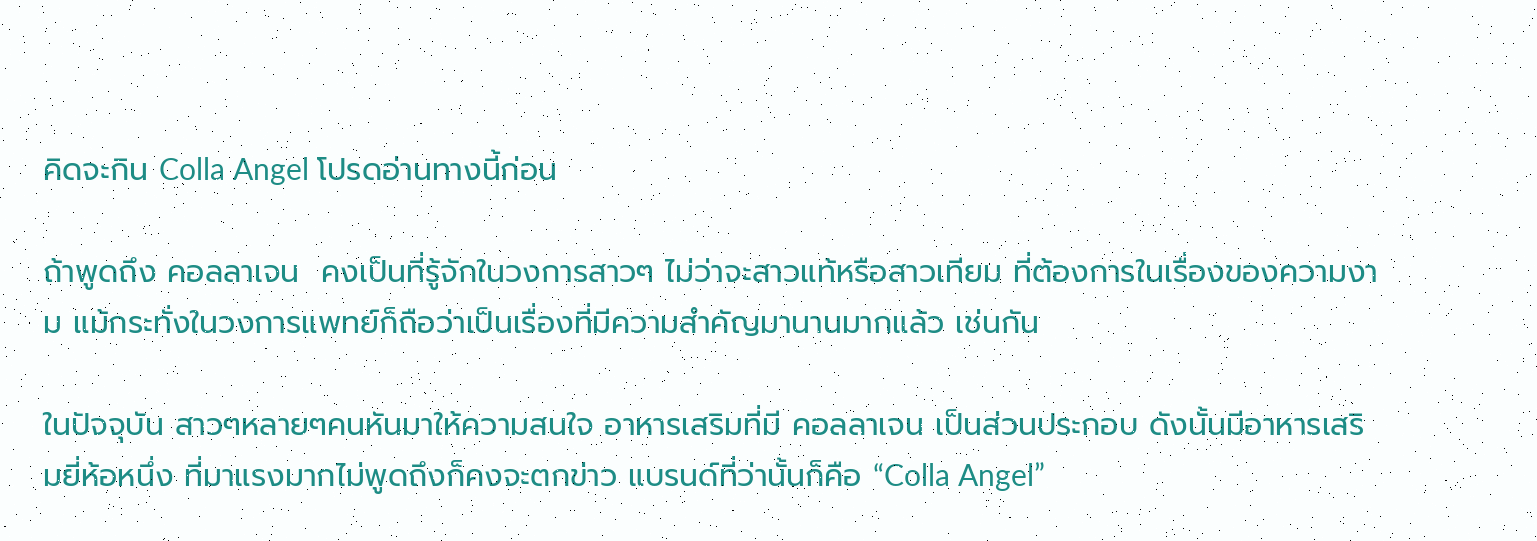คิดจะกิน Colla Angel โปรดอ่านทางนี้ก่อน

ถ้าพูดถึง คอลลาเจน  คงเป็นที่รู้จักในวงการสาวๆ ไม่ว่าจะสาวแท้หรือสาวเทียม ที่ต้องการในเรื่องของความงาม แม้กระทั่งในวงการแพทย์ก็ถือว่าเป็นเรื่องที่มีความสำคัญมานานมากแล้ว เช่นกัน

ในปัจจุบัน สาวๆหลายๆคนหันมาให้ความสนใจ อาหารเสริมที่มี คอลลาเจน เป็นส่วนประกอบ ดังนั้นมีอาหารเสริมยี่ห้อหนึ่ง ที่มาแรงมากไม่พูดถึงก็คงจะตกข่าว แบรนด์ที่ว่านั้นก็คือ “Colla Angel”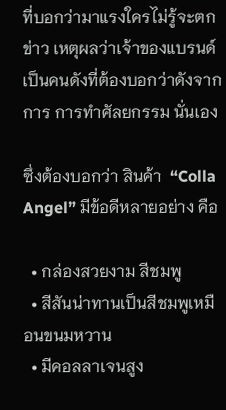ที่บอกว่ามาแรงใครไม่รู้จะตกข่าว เหตุผลว่าเจ้าของแบรนด์ เป็นคนดังที่ต้องบอกว่าดังจากการ การทำศัลยกรรม นั่นเอง

ซึ่งต้องบอกว่า สินค้า  “Colla Angel” มีข้อดีหลายอย่าง คือ

  • กล่องสวยงาม สีชมพู
  • สีสันน่าทานเป็นสีชมพูเหมือนขนมหวาน
  • มีคอลลาเจนสูง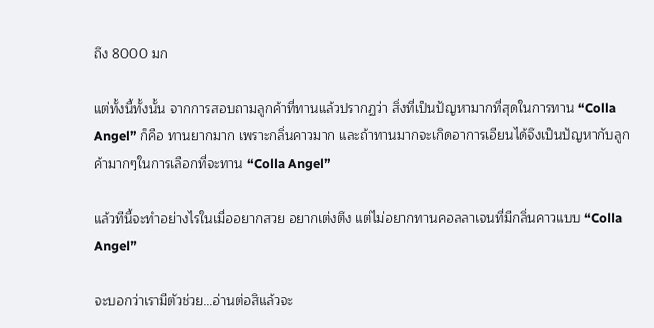ถึง 8000 มก

แต่ทั้งนี้ทั้งนั้น จากการสอบถามลูกค้าที่ทานแล้วปรากฏว่า สิ่งที่เป็นปัญหามากที่สุดในการทาน “Colla Angel” ก็คือ ทานยากมาก เพราะกลิ่นคาวมาก และถ้าทานมากจะเกิดอาการเอียนได้จึงเป็นปัญหากับลูกค้ามากๆในการเลือกที่จะทาน “Colla Angel”

แล้วทีนี้จะทำอย่างไรในเมื่ออยากสวย อยากเต่งตึง แต่ไม่อยากทานคอลลาเจนที่มีกลิ่นคาวแบบ “Colla Angel”

จะบอกว่าเรามีตัวช่วย…อ่านต่อสิแล้วจะ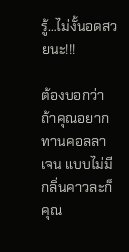รู้…ไม่งั้นอดสวยนะ!!!

ต้องบอกว่า ถ้าคุณอยากทานคอลลาเจน แบบไม่มีกลิ่นคาวละก็ คุณ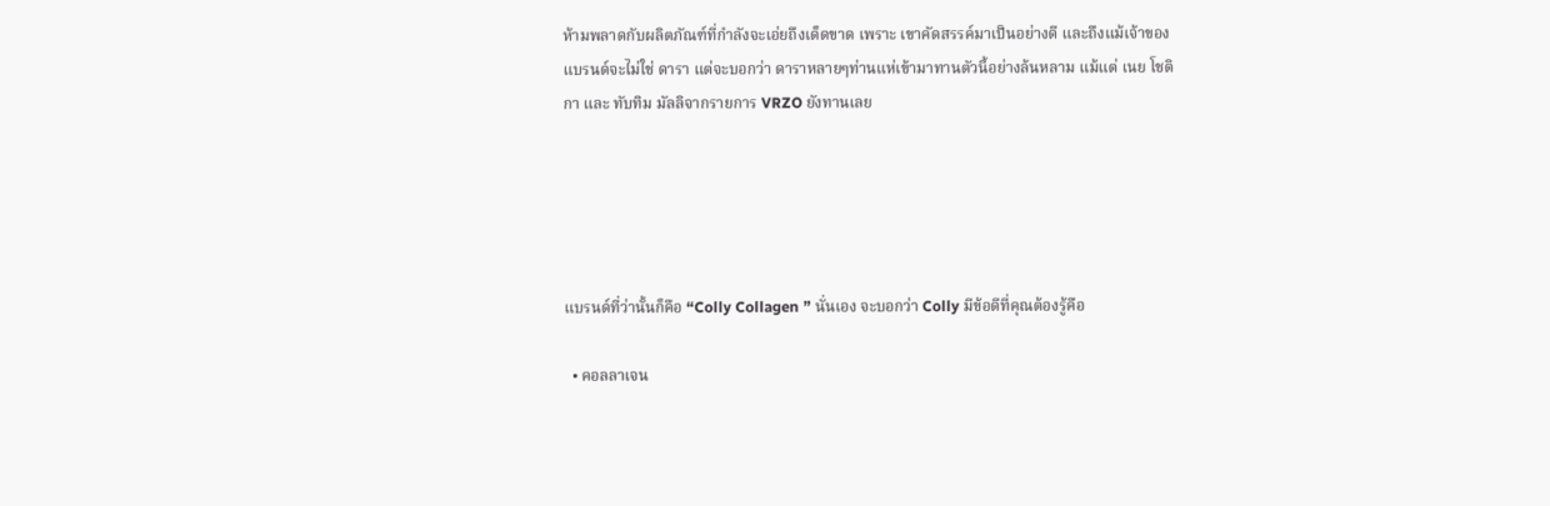ห้ามพลาดกับผลิตภัณฑ์ที่กำลังจะเอ่ยถึงเด็ดขาด เพราะ เขาคัดสรรค์มาเป็นอย่างดี และถึงแม้เจ้าของแบรนด์จะไม่ใช่ ดารา แต่จะบอกว่า ดาราหลายๆท่านแห่เข้ามาทานตัวนี้อย่างล้นหลาม แม้แต่ เนย โชติกา และ ทับทิม มัลลิจากรายการ VRZO ยังทานเลย





แบรนด์ที่ว่านั้นก็คือ “Colly Collagen ” นั่นเอง จะบอกว่า Colly มีข้อดีที่คุณต้องรู้คือ

  • คอลลาเจน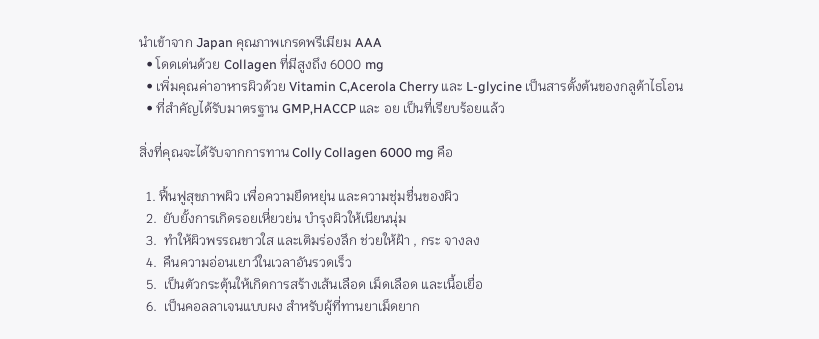นำเข้าจาก Japan คุณภาพเกรดพรีเมียม AAA
  • โดดเด่นด้วย Collagen ที่มีสูงถึง 6000 mg
  • เพิ่มคุณค่าอาหารผิวด้วย Vitamin C,Acerola Cherry และ L-glycine เป็นสารตั้งต้นของกลูต้าไธโอน
  • ที่สำคัญได้รับมาตรฐาน GMP,HACCP และ อย เป็นที่เรียบร้อยแล้ว

สิ่งที่คุณจะได้รับจากการทาน Colly Collagen 6000 mg คือ

  1. ฟื้นฟูสุขภาพผิว เพื่อความยืดหยุ่น และความชุ่มชื่นของผิว
  2.  ยับยั้งการเกิดรอยเหี่ยวย่น บำรุงผิวให้เนียนนุ่ม
  3.  ทำให้ผิวพรรณขาวใส และเติมร่องลึก ช่วยให้ฝ้า , กระ จางลง
  4.  คืนความอ่อนเยาว์ในเวลาอันรวดเร็ว
  5.  เป็นตัวกระตุ้นให้เกิดการสร้างเส้นเลือด เม็ดเลือด และเนื้อเยื่อ
  6.  เป็นคอลลาเจนแบบผง สำหรับผู้ที่ทานยาเม็ดยาก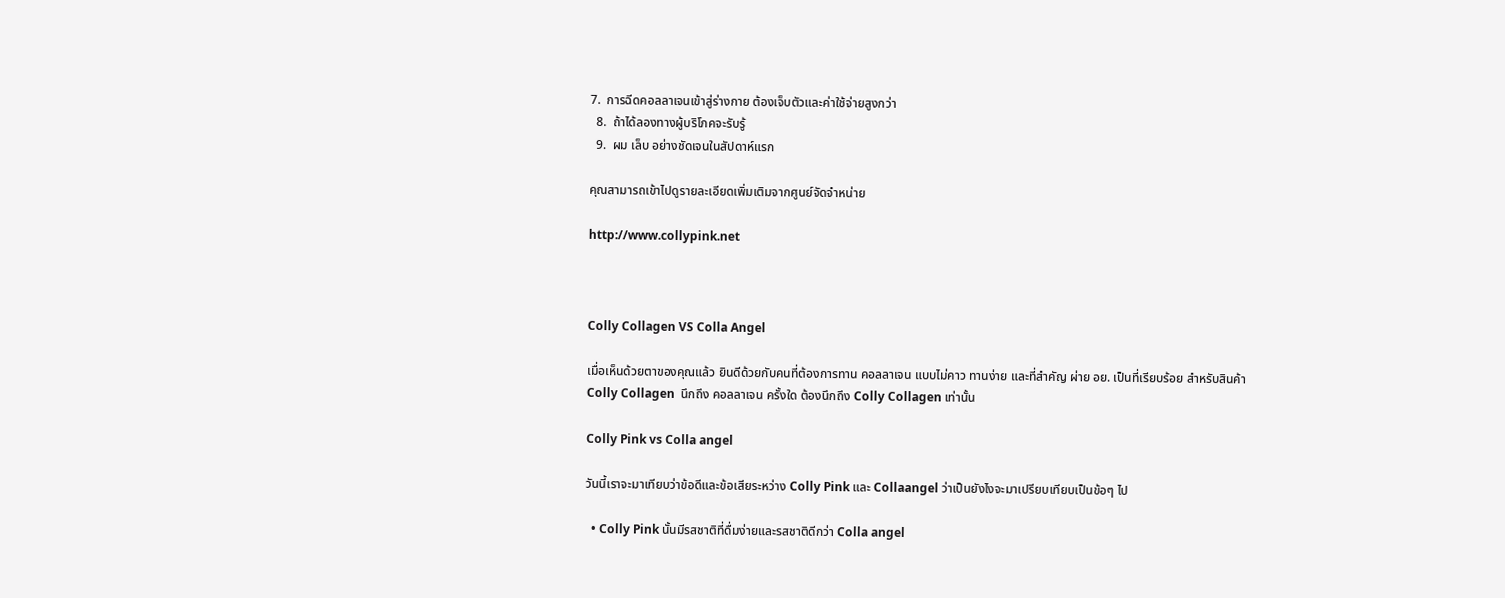7.  การฉีดคอลลาเจนเข้าสู่ร่างกาย ต้องเจ็บตัวและค่าใช้จ่ายสูงกว่า
  8.  ถ้าได้ลองทางผู้บริโภคจะรับรู้
  9.  ผม เล็บ อย่างชัดเจนในสัปดาห์แรก

คุณสามารถเข้าไปดูรายละเอียดเพิ่มเติมจากศูนย์จัดจำหน่าย

http://www.collypink.net



Colly Collagen VS Colla Angel

เมื่อเห็นด้วยตาของคุณแล้ว ยินดีด้วยกับคนที่ต้องการทาน คอลลาเจน แบบไม่คาว ทานง่าย และที่สำคัญ ผ่าย อย. เป็นที่เรียบร้อย สำหรับสินค้า Colly Collagen  นึกถึง คอลลาเจน ครั้งใด ต้องนึกถึง Colly Collagen เท่านั้น

Colly Pink vs Colla angel

วันนี้เราจะมาเทียบว่าข้อดีและข้อเสียระหว่าง Colly Pink และ Collaangel ว่าเป็นยังไงจะมาเปรียบเทียบเป็นข้อๆ ไป

  • Colly Pink นั้นมีรสชาติที่ดื่มง่ายและรสชาติดีกว่า Colla angel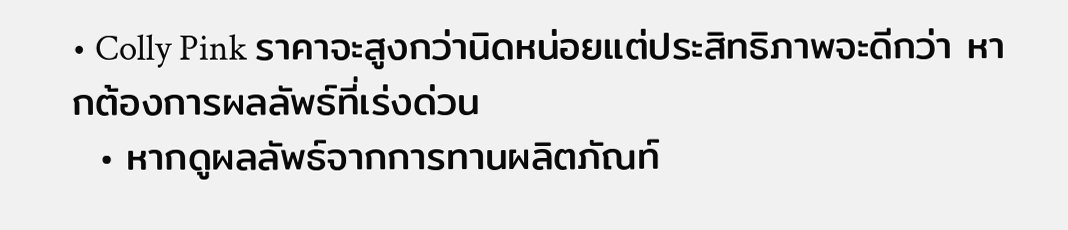• Colly Pink ราคาจะสูงกว่านิดหน่อยแต่ประสิทธิภาพจะดีกว่า หากต้องการผลลัพธ์ที่เร่งด่วน
  • หากดูผลลัพธ์จากการทานผลิตภัณท์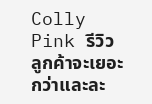Colly Pink รีวิวลูกค้าจะเยอะกว่าและละ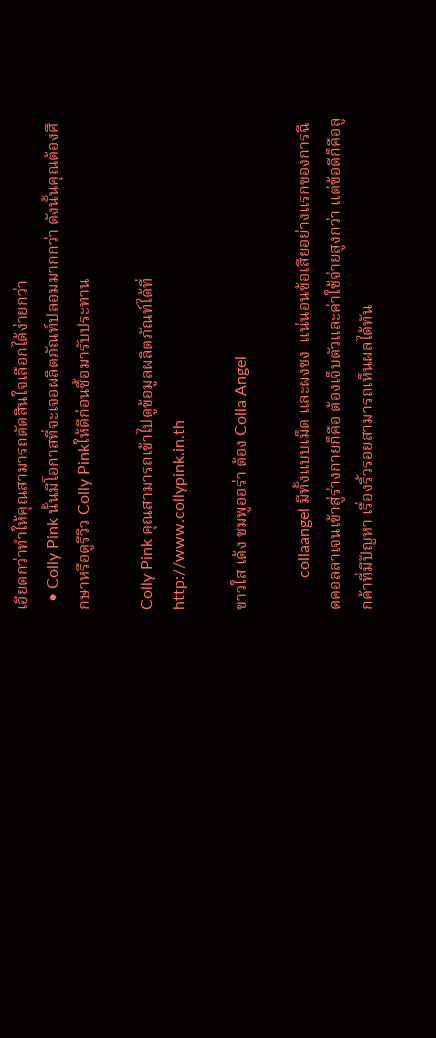เอียดกว่าทำให้คุณสามารถตัดสินใจเลือกได้ง่ายกว่า
  • Colly Pink นั้นมีโอกาสที่จะเจอผลิตภัณท์ปลอมมากกว่า ดังนั้นคุณต้องศึกษาหรือดูรีวิว Colly Pinkให้ดีก่อนซื้อมารับประทาน

Colly Pink คุณสามารถเข้าไปดูข้อมูลผลิตภัณท์ได้ที่  http://www.collypink.in.th

ขาวใส เด้ง ชมพูออร่า ต้อง Colla Angel

        collaangel มีทั้งแบบเม็ด และผงชง  แน่นอนข้อเสียอย่างแรกของการฉีดคอลลาเจนเข้าสู่ร่างกายก็คือ ต้องเจ็บตัวและค่าใช้จ่ายสูงกว่า แต่ข้อดีก็คือลูกค้าที่มีปัญหา เรื่องริ้วรอยสามารถเห็นผลได้ทัน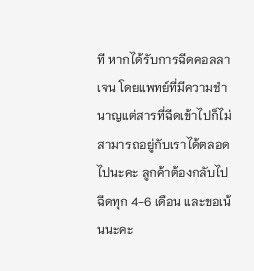ที หากได้รับการฉีดคอลลาเจน โดยแพทย์ที่มีความชำนาญแต่สารที่ฉีดเข้าไปก็ไม่สามารถอยู่กับเราได้ตลอดไปนะคะ ลูกค้าต้องกลับไปฉีดทุก 4-6 เดือน และขอเน้นนะคะ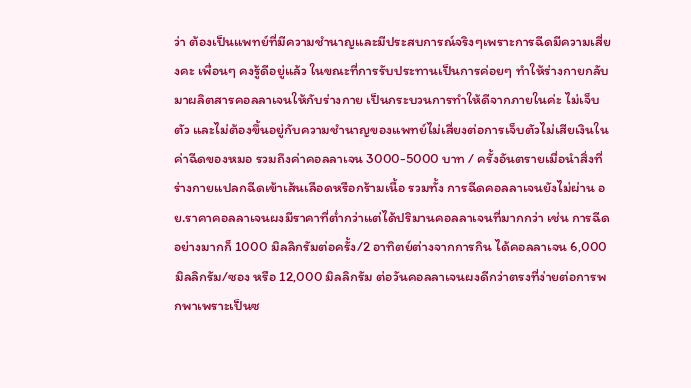ว่า ต้องเป็นแพทย์ที่มีความชำนาญและมีประสบการณ์จริงๆเพราะการฉีดมีความเสี่ยงคะ เพื่อนๆ คงรู้ดีอยู่แล้ว ในขณะที่การรับประทานเป็นการค่อยๆ ทำให้ร่างกายกลับมาผลิตสารคอลลาเจนให้กับร่างกาย เป็นกระบวนการทำให้ดีจากภายในค่ะ ไม่เจ็บตัว และไม่ต้องขึ้นอยู่กับความชำนาญของแพทย์ไม่เสี่ยงต่อการเจ็บตัวไม่เสียเงินในค่าฉีดของหมอ รวมถึงค่าคอลลาเจน 3000-5000 บาท / ครั้งอันตรายเมื่อนำสิ่งที่ร่างกายแปลกฉีดเข้าเส้นเลือดหรือกร้ามเนื้อ รวมทั้ง การฉีดคอลลาเจนยังไม่ผ่าน อย.ราคาคอลลาเจนผงมีราคาที่ต่ำกว่าแต่ได้ปริมานคอลลาเจนที่มากกว่า เช่น การฉีดอย่างมากก็ 1000 มิลลิกรัมต่อครั้ง/2 อาทิตย์ต่างจากการกิน ได้คอลลาเจน 6,000 มิลลิกรัม/ซอง หรือ 12,000 มิลลิกรัม ต่อวันคอลลาเจนผงดีกว่าตรงที่ง่ายต่อการพกพาเพราะเป็นซ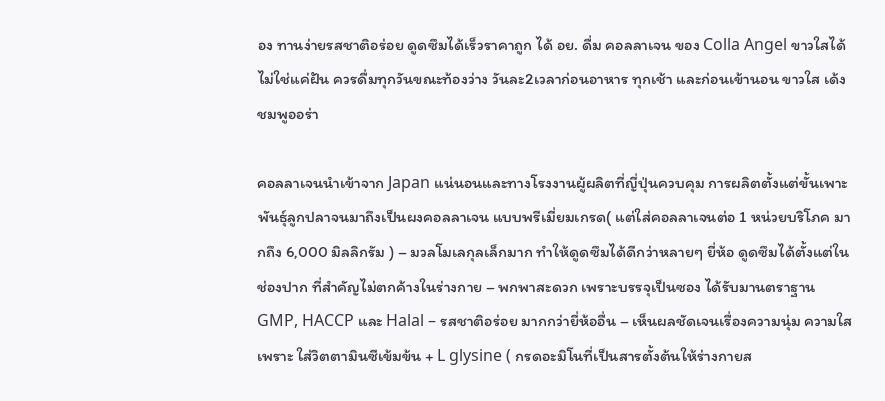อง ทานง่ายรสชาติอร่อย ดูดซึมได้เร็วราคาถูก ได้ อย. ดื่ม คอลลาเจน ของ Colla Angel ขาวใสได้ไม่ใช่แค่ฝัน ควรดื่มทุกวันขณะท้องว่าง วันละ2เวลาก่อนอาหาร ทุกเช้า และก่อนเข้านอน ขาวใส เด้ง ชมพูออร่า

คอลลาเจนนำเข้าจาก Japan แน่นอนและทางโรงงานผู้ผลิตที่ญี่ปุ่นควบคุม การผลิตตั้งแต่ขั้นเพาะพันธุ์ลูกปลาจนมาถึงเป็นผงคอลลาเจน แบบพรีเมี่ยมเกรด( แต่ใส่คอลลาเจนต่อ 1 หน่วยบริโภค มากถึง 6,000 มิลลิกรัม ) – มวลโมเลกุลเล็กมาก ทำให้ดูดซึมได้ดีกว่าหลายๆ ยี่ห้อ ดูดซึมได้ตั้งแต่ในช่องปาก ที่สำคัญไม่ตกค้างในร่างกาย – พกพาสะดวก เพราะบรรจุเป็นซอง ได้รับมานตราฐาน GMP, HACCP และ Halal – รสชาติอร่อย มากกว่ายี่ห้ออื่น – เห็นผลชัดเจนเรื่องความนุ่ม ความใส เพราะ ใส่วิตตามินซีเข้มข้น + L glysine ( กรดอะมิโนที่เป็นสารตั้งต้นให้ร่างกายส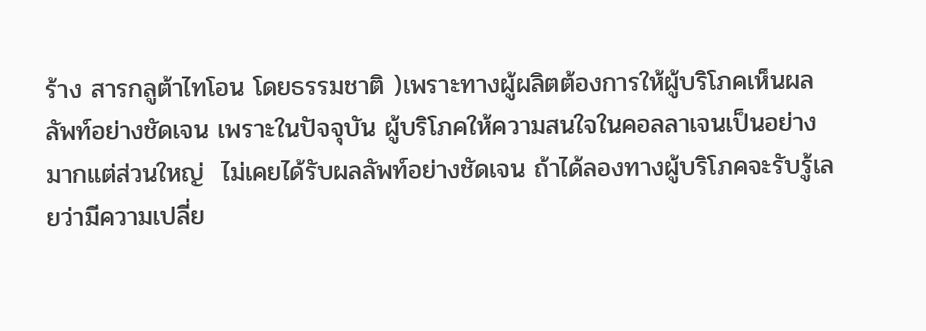ร้าง สารกลูต้าไทโอน โดยธรรมชาติ )เพราะทางผู้ผลิตต้องการให้ผู้บริโภคเห็นผลลัพท์อย่างชัดเจน เพราะในปัจจุบัน ผู้บริโภคให้ความสนใจในคอลลาเจนเป็นอย่างมากแต่ส่วนใหญ่  ไม่เคยได้รับผลลัพท์อย่างชัดเจน ถ้าได้ลองทางผู้บริโภคจะรับรู้เลยว่ามีความเปลี่ย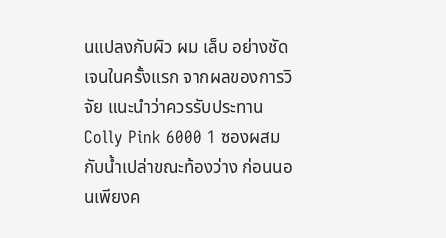นแปลงกับผิว ผม เล็บ อย่างชัดเจนในครั้งแรก จากผลของการวิจัย แนะนำว่าควรรับประทาน Colly Pink 6000 1 ซองผสม กับน้ำเปล่าขณะท้องว่าง ก่อนนอนเพียงค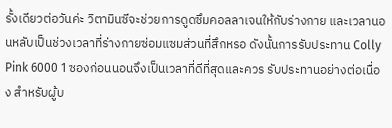รั้งเดียวต่อวันค่ะ วิตามินซีจะช่วยการดูดซึมคอลลาเจนให้กับร่างกาย และเวลานอนหลับเป็นช่วงเวลาที่ร่างกายซ่อมแซมส่วนที่สึกหรอ ดังนั้นการรับประทาน Colly Pink 6000 1 ซองก่อนนอนจึงเป็นเวลาที่ดีที่สุดและควร รับประทานอย่างต่อเนื่อง สำหรับผู้บ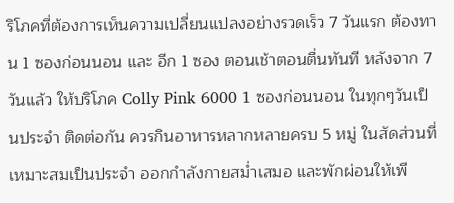ริโภคที่ต้องการเห็นความเปลี่ยนแปลงอย่างรวดเร็ว 7 วันแรก ต้องทาน 1 ซองก่อนนอน และ อีก 1 ซอง ตอนเช้าตอนตื่นทันที หลังจาก 7 วันแล้ว ให้บริโภค Colly Pink 6000 1 ซองก่อนนอน ในทุกๆวันเป็นประจำ ติดต่อกัน ควรกินอาหารหลากหลายครบ 5 หมู่ ในสัดส่วนที่เหมาะสมเป็นประจำ ออกกำลังกายสม่ำเสมอ และพักผ่อนให้เพี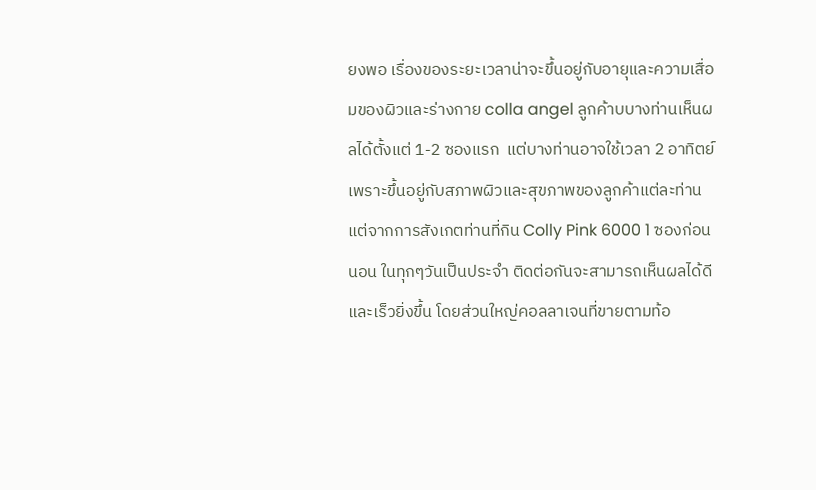ยงพอ เรื่องของระยะเวลาน่าจะขึ้นอยู่กับอายุและความเสื่อมของผิวและร่างกาย colla angel ลูกค้าบบางท่านเห็นผลได้ตั้งแต่ 1-2 ซองแรก  แต่บางท่านอาจใช้เวลา 2 อาทิตย์ เพราะขึ้นอยู่กับสภาพผิวและสุขภาพของลูกค้าแต่ละท่าน แต่จากการสังเกตท่านที่กิน Colly Pink 6000 1 ซองก่อนนอน ในทุกๆวันเป็นประจำ ติดต่อกันจะสามารถเห็นผลได้ดีและเร็วยิ่งขึ้น โดยส่วนใหญ่คอลลาเจนที่ขายตามท้อ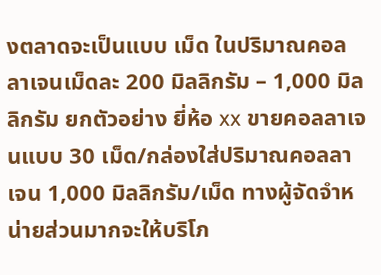งตลาดจะเป็นแบบ เม็ด ในปริมาณคอลลาเจนเม็ดละ 200 มิลลิกรัม – 1,000 มิลลิกรัม ยกตัวอย่าง ยี่ห้อ xx ขายคอลลาเจนแบบ 30 เม็ด/กล่องใส่ปริมาณคอลลาเจน 1,000 มิลลิกรัม/เม็ด ทางผู้จัดจำหน่ายส่วนมากจะให้บริโภ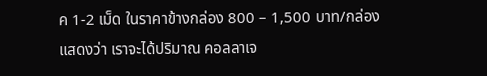ค 1-2 เม็ด ในราคาข้างกล่อง 800 – 1,500 บาท/กล่อง แสดงว่า เราจะได้ปริมาณ คอลลาเจ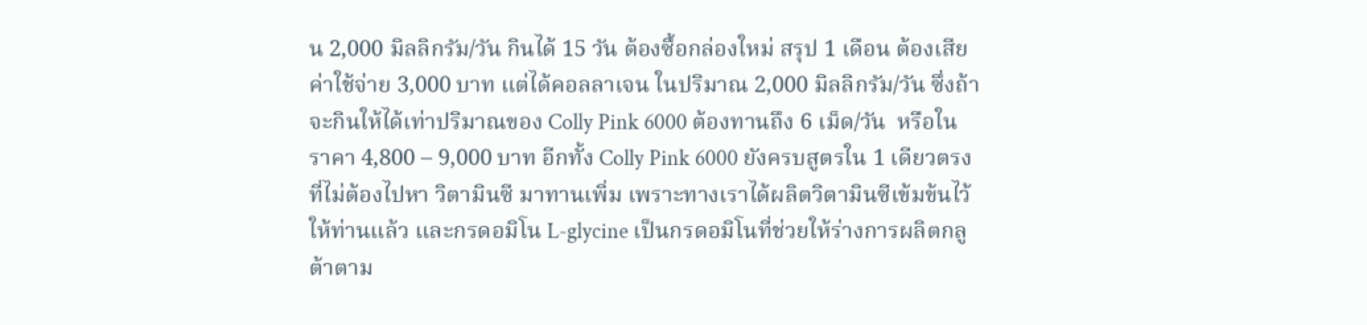น 2,000 มิลลิกรัม/วัน กินได้ 15 วัน ต้องซื้อกล่องใหม่ สรุป 1 เดือน ต้องเสียค่าใช้จ่าย 3,000 บาท แต่ได้คอลลาเจน ในปริมาณ 2,000 มิลลิกรัม/วัน ซึ่งถ้าจะกินให้ได้เท่าปริมาณของ Colly Pink 6000 ต้องทานถึง 6 เม็ด/วัน  หรือในราคา 4,800 – 9,000 บาท อีกทั้ง Colly Pink 6000 ยังครบสูตรใน 1 เดียวตรงที่ไม่ต้องไปหา วิตามินซี มาทานเพิ่ม เพราะทางเราได้ผลิตวิตามินซีเข้มข้นไว้ให้ท่านแล้ว และกรดอมิโน L-glycine เป็นกรดอมิโนที่ช่วยให้ร่างการผลิตกลูต้าตาม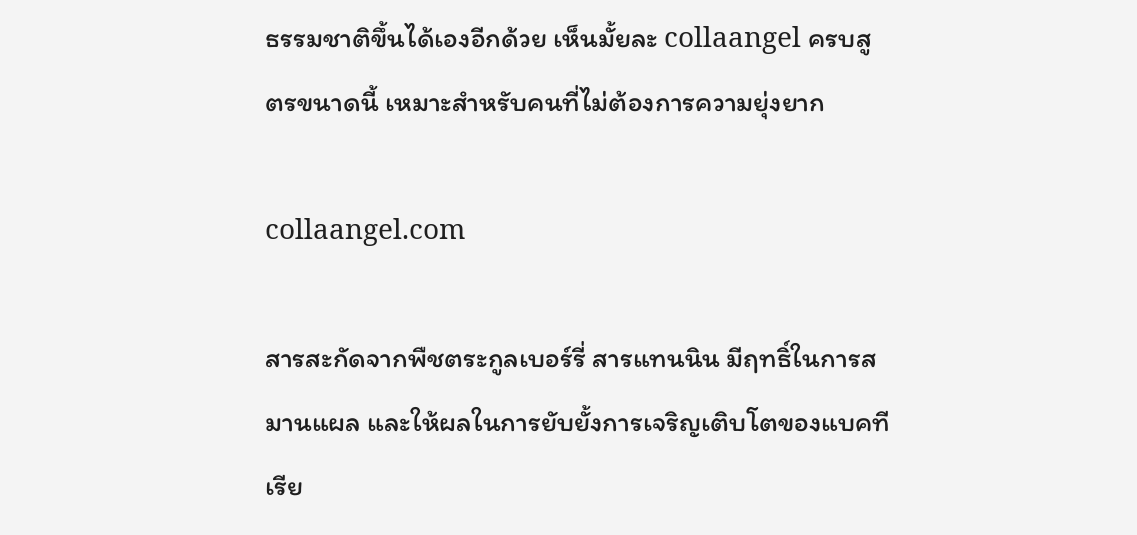ธรรมชาติขึ้นได้เองอีกด้วย เห็นมั้ยละ collaangel ครบสูตรขนาดนี้ เหมาะสำหรับคนที่ไม่ต้องการความยุ่งยาก

collaangel.com

สารสะกัดจากพืชตระกูลเบอร์รี่ สารแทนนิน มีฤทธิ์ในการสมานแผล และให้ผลในการยับยั้งการเจริญเติบโตของแบคทีเรีย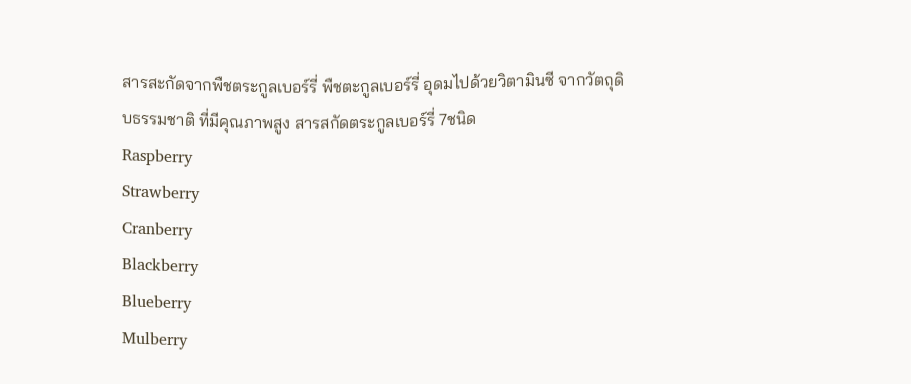สารสะกัดจากพืชตระกูลเบอร์รี่ พืชตะกูลเบอร์รี่ อุดมไปด้วยวิตามินซี จากวัตถุดิบธรรมชาติ ที่มีคุณภาพสูง สารสกัดตระกูลเบอร์รี่ 7ชนิด
Raspberry
Strawberry
Cranberry
Blackberry
Blueberry
Mulberry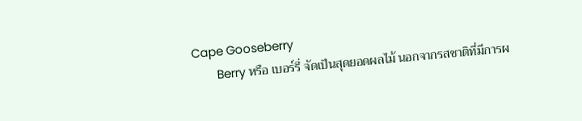Cape Gooseberry
        Berry หรือ เบอร์รี่ จัดเป็นสุดยอดผลไม้ นอกจากรสชาติที่มีการผ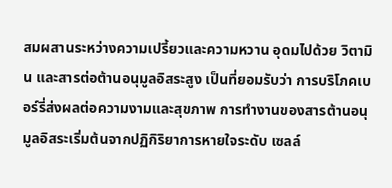สมผสานระหว่างความเปรี้ยวและความหวาน อุดมไปด้วย วิตามิน และสารต่อต้านอนุมูลอิสระสูง เป็นที่ยอมรับว่า การบริโภคเบอร์รี่ส่งผลต่อความงามและสุขภาพ การทำงานของสารต้านอนุมูลอิสระเริ่มต้นจากปฏิกิริยาการหายใจระดับ เซลล์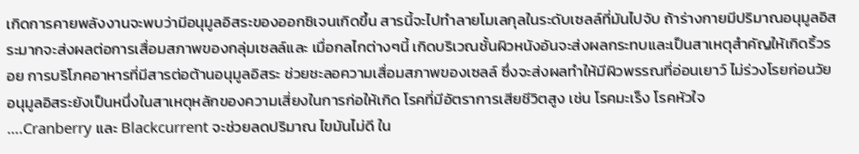เกิดการคายพลังงานจะพบว่ามีอนุมูลอิสระของออกซิเจนเกิดขึ้น สารนี้จะไปทำลายโมเลกุลในระดับเซลล์ที่มันไปจับ ถ้าร่างกายมีปริมาณอนุมูลอิสระมากจะส่งผลต่อการเสื่อมสภาพของกลุ่มเซลล์และ เมื่อกลไกต่างๆนี้ เกิดบริเวณชั้นผิวหนังอันจะส่งผลกระทบและเป็นสาเหตุสำคัญให้เกิดริ้วรอย การบริโภคอาหารที่มีสารต่อต้านอนุมูลอิสระ ช่วยชะลอความเสื่อมสภาพของเซลล์ ซึ่งจะส่งผลทำให้มีผิวพรรณที่อ่อนเยาว์ ไม่ร่วงโรยก่อนวัย อนุมูลอิสระยังเป็นหนึ่งในสาเหตุหลักของความเสี่ยงในการก่อให้เกิด โรคที่มีอัตราการเสียชีวิตสูง เช่น โรคมะเร็ง โรคหัวใจ
….Cranberry และ Blackcurrent จะช่วยลดปริมาณ ไขมันไม่ดี ใน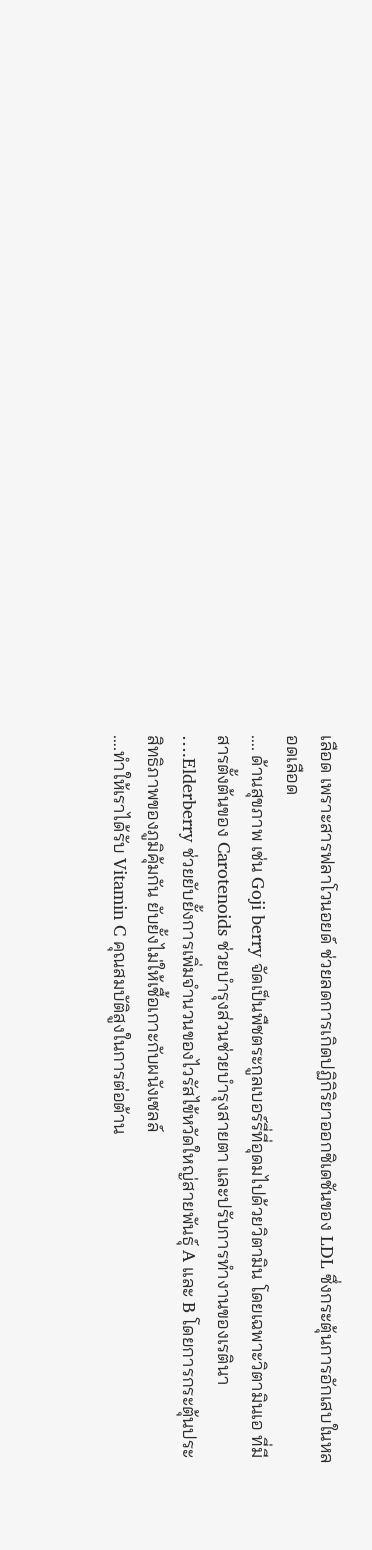เลือด เพราะสารฟลาโวนอยด์ ช่วยลดการเกิดปฏิกิริยาออกซิเดชันของ LDL ซึ่งกระตุ้นการอักเสบในหลอดเลือด
…. ด้านสุขภาพ เช่น Goji berry จัดเป็นพืชตระกูลเบอร์รี่ที่อุดมไปด้วยวิตามิน โดยเฉพาะวิตามินเอ ที่มีสารตั้งต้นของ Carotenoids ช่วยบำรุงส่วนช่วยบำรุงสายตา และปรับการทำงานของเรตินา
….Elderberry ช่วยยับยั้งการเพิ่มจำนวนของไวรัสไข้หวัดใหญ่สายพันธุ์ A และ B โดยการกระตุ้นประสิทธิภาพของภูมิคุ้มกัน ยับยั้งไม่ให้เชื้อเกาะกับผนังเซลล์
….ทำให้เราได้รับ Vitamin C คุณสมบัติสูงในการต่อต้าน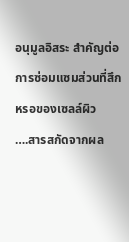อนุมูลอิสระ สำคัญต่อการซ่อมแซมส่วนที่สึกหรอของเซลล์ผิว
….สารสกัดจากผล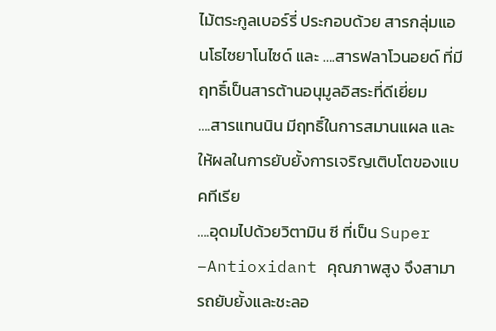ไม้ตระกูลเบอร์รี่ ประกอบด้วย สารกลุ่มแอนโธไซยาโนไซด์ และ ….สารฟลาโวนอยด์ ที่มีฤทธิ์เป็นสารต้านอนุมูลอิสระที่ดีเยี่ยม
….สารแทนนิน มีฤทธิ์ในการสมานแผล และให้ผลในการยับยั้งการเจริญเติบโตของแบคทีเรีย
….อุดมไปด้วยวิตามิน ซี ที่เป็น Super –Antioxidant คุณภาพสูง จึงสามารถยับยั้งและชะลอ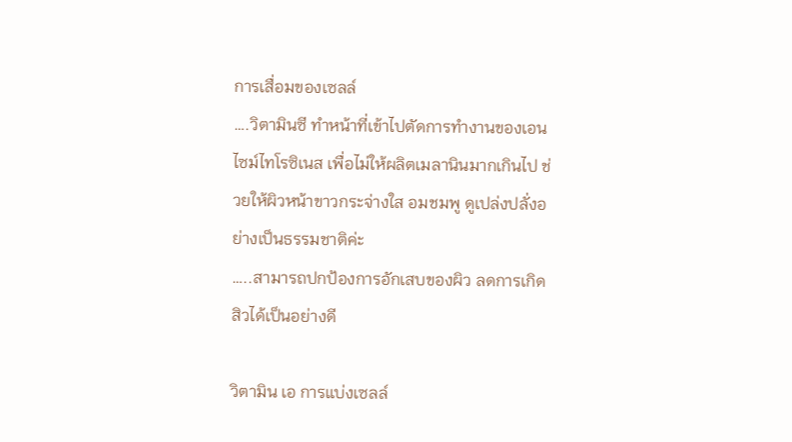การเสื่อมของเซลล์
….วิตามินซี ทำหน้าที่เข้าไปตัดการทำงานของเอนไซม์ไทโรซิเนส เพื่อไม่ให้ผลิตเมลานินมากเกินไป ช่วยให้ผิวหน้าขาวกระจ่างใส อมชมพู ดูเปล่งปลั่งอย่างเป็นธรรมชาติค่ะ
…..สามารถปกป้องการอักเสบของผิว ลดการเกิดสิวได้เป็นอย่างดี

วิตามิน เอ การแบ่งเซลล์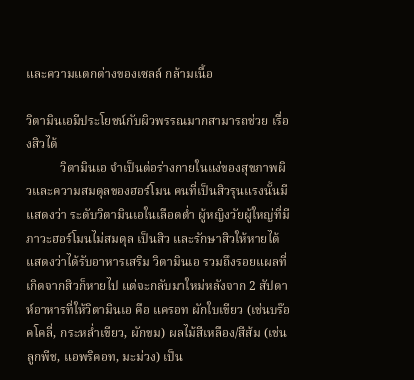และความแตกต่างของเซลล์ กล้ามเนื้อ

วิตามินเอมีประโยชน์กับผิวพรรณมากสามารถช่วย เรื่องสิวได้
           วิตามินเอ จำเป็นต่อร่างกายในแง่ของสุขภาพผิวและความสมดุลของฮอร์โมน คนที่เป็นสิวรุนแรงนั้นมีแสดงว่า ระดับวิตามินเอในเลือดต่ำ ผู้หญิงวัยผู้ใหญ่ที่มีภาวะฮอร์โมนไม่สมดุล เป็นสิว และรักษาสิวให้หายได้แสดงว่าได้รับอาหารเสริม วิตามินเอ รวมถึงรอยแผลที่เกิดจากสิวก็หายไป แต่จะกลับมาใหม่หลังจาก 2 สัปดาห์อาหารที่ให้วิตามินเอ คือ แครอท ผักใบเขียว (เช่นบร๊อคโคลี่, กระหล่ำเขียว, ผักขม) ผลไม้สีเหลือง/สีส้ม (เช่นลูกพีช, แอพริคอท, มะม่วง) เป็น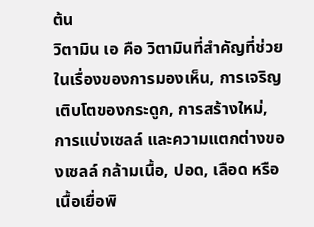ต้น
วิตามิน เอ คือ วิตามินที่สำคัญที่ช่วยในเรื่องของการมองเห็น, การเจริญเติบโตของกระดูก, การสร้างใหม่, การแบ่งเซลล์ และความแตกต่างของเซลล์ กล้ามเนื้อ, ปอด, เลือด หรือเนื้อเยื่อพิ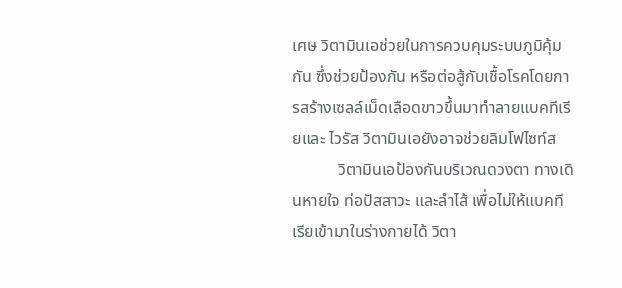เศษ วิตามินเอช่วยในการควบคุมระบบภูมิคุ้มกัน ซึ่งช่วยป้องกัน หรือต่อสู้กับเชื้อโรคโดยการสร้างเซลล์เม็ดเลือดขาวขึ้นมาทำลายแบคทีเรียและ ไวรัส วิตามินเอยังอาจช่วยลิมโฟไซท์ส
           วิตามินเอป้องกันบริเวณดวงตา ทางเดินหายใจ ท่อปัสสาวะ และลำไส้ เพื่อไม่ให้แบคทีเรียเข้ามาในร่างกายได้ วิตา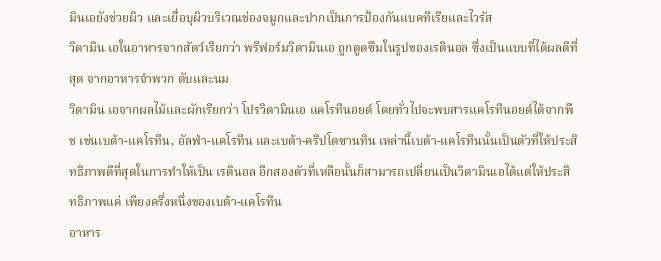มินเอยังช่วยผิว และเยื่อบุผิวบริเวณช่องจมูกและปากเป็นการป้องกันแบคทีเรียและไวรัส
วิตามิน เอในอาหารจากสัตว์เรียกว่า พรีฟอร์มวิตามินเอ ถูกดูดซึมในรูปของเรตินอล ซึ่งเป็นแบบที่ได้ผลดีที่สุด จากอาหารจำพวก ตับและนม
วิตามิน เอจากผลไม้และผักเรียกว่า โปรวิตามินเอ แคโรทีนอยด์ โดยทั่วไปจะพบสารแคโรทีนอยด์ได้จากพืช เช่นเบต้า-แคโรทีน, อัลฟ่า-แคโรทีน และเบต้า-คริปโตซานทิน เหล่านี้เบต้า-แคโรทีนนั้นเป็นตัวที่ให้ประสิทธิภาพดีที่สุดในการทำให้เป็น เรตินอล อีกสองตัวที่เหลือนั้นก็สามารถเปลี่ยนเป็นวิตามินเอได้แต่ให้ประสิทธิภาพแค่ เพียงครึ่งหนึ่งของเบต้า-แคโรทีน
อาหาร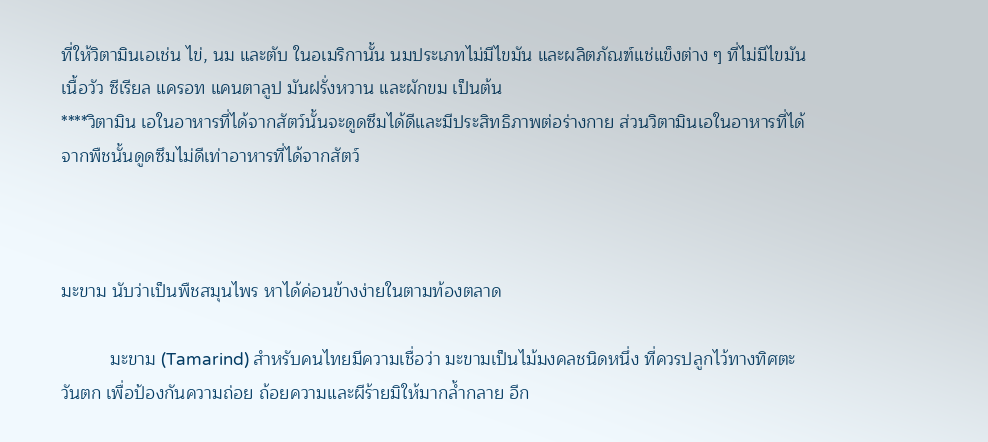ที่ให้วิตามินเอเช่น ไข่, นม และตับ ในอเมริกานั้น นมประเภทไม่มีไขมัน และผลิตภัณฑ์แช่แข็งต่าง ๆ ที่ไม่มีไขมัน เนื้อวัว ซีเรียล แครอท แคนตาลูป มันฝรั่งหวาน และผักขม เป็นต้น
****วิตามิน เอในอาหารที่ได้จากสัตว์นั้นจะดูดซึมได้ดีและมีประสิทธิภาพต่อร่างกาย ส่วนวิตามินเอในอาหารที่ได้จากพืชนั้นดูดซึมไม่ดีเท่าอาหารที่ได้จากสัตว์



มะขาม นับว่าเป็นพืชสมุนไพร หาได้ค่อนข้างง่ายในตามท้องตลาด

          มะขาม (Tamarind) สำหรับคนไทยมีความเชื่อว่า มะขามเป็นไม้มงคลชนิดหนึ่ง ที่ควรปลูกไว้ทางทิศตะวันตก เพื่อป้องกันความถ่อย ถ้อยความและผีร้ายมิให้มากล้ำกลาย อีก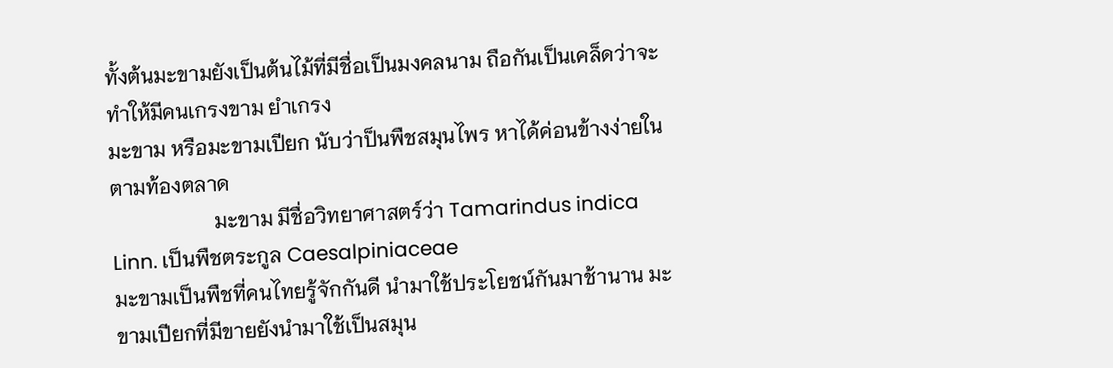ทั้งต้นมะขามยังเป็นต้นไม้ที่มีชื่อเป็นมงคลนาม ถือกันเป็นเคล็ดว่าจะทำให้มีคนเกรงขาม ยำเกรง
มะขาม หรือมะขามเปียก นับว่าป็นพืชสมุนไพร หาได้ค่อนข้างง่ายในตามท้องตลาด
                    มะขาม มีชื่อวิทยาศาสตร์ว่า Tamarindus indica Linn. เป็นพืชตระกูล Caesalpiniaceae
มะขามเป็นพืชที่คนไทยรู้จักกันดี นำมาใช้ประโยชน์กันมาช้านาน มะขามเปียกที่มีขายยังนำมาใช้เป็นสมุน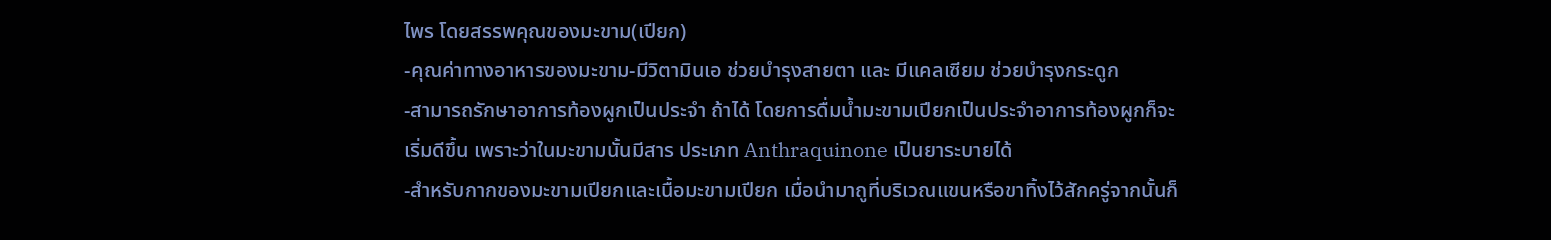ไพร โดยสรรพคุณของมะขาม(เปียก)
-คุณค่าทางอาหารของมะขาม-มีวิตามินเอ ช่วยบำรุงสายตา และ มีแคลเซียม ช่วยบำรุงกระดูก
-สามารถรักษาอาการท้องผูกเป็นประจำ ถ้าได้ โดยการดื่มน้ำมะขามเปียกเป็นประจำอาการท้องผูกก็จะเริ่มดีขึ้น เพราะว่าในมะขามนั้นมีสาร ประเภท Anthraquinone เป็นยาระบายได้
-สำหรับกากของมะขามเปียกและเนื้อมะขามเปียก เมื่อนำมาถูที่บริเวณแขนหรือขาทิ้งไว้สักครู่จากนั้นก็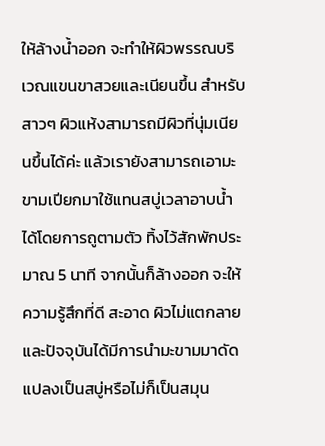ให้ล้างน้ำออก จะทำให้ผิวพรรณบริเวณแขนขาสวยและเนียนขึ้น สำหรับสาวๆ ผิวแห้งสามารถมีผิวที่นุ่มเนียนขึ้นได้ค่ะ แล้วเรายังสามารถเอามะขามเปียกมาใช้แทนสบู่เวลาอาบน้ำ ได้โดยการถูตามตัว ทิ้งไว้สักพักประมาณ 5 นาที จากนั้นก็ล้างออก จะให้ความรู้สึกที่ดี สะอาด ผิวไม่แตกลาย และปัจจุบันได้มีการนำมะขามมาดัดแปลงเป็นสบู่หรือไม่ก็เป็นสมุน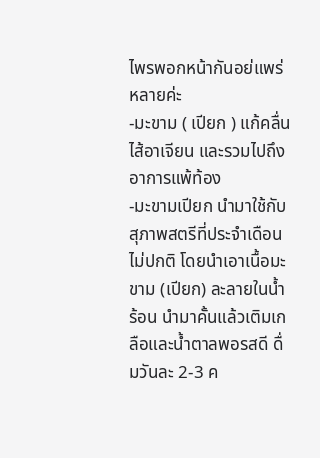ไพรพอกหน้ากันอย่แพร่หลายค่ะ
-มะขาม ( เปียก ) แก้คลื่นไส้อาเจียน และรวมไปถึงอาการแพ้ท้อง
-มะขามเปียก นำมาใช้กับสุภาพสตรีที่ประจำเดือนไม่ปกติ โดยนำเอาเนื้อมะขาม (เปียก) ละลายในน้ำร้อน นำมาคั้นแล้วเติมเกลือและน้ำตาลพอรสดี ดื่มวันละ 2-3 ค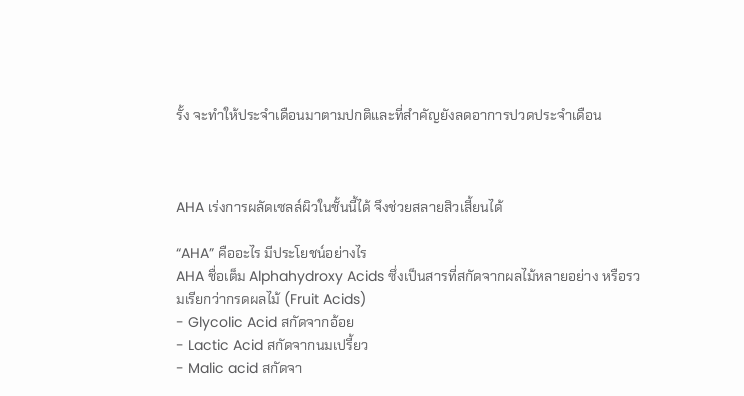รั้ง จะทำให้ประจำเดือนมาตามปกติและที่สำคัญยังลดอาการปวดประจำเดือน



AHA เร่งการผลัดเซลล์ผิวในชั้นนี้ได้ จึงช่วยสลายสิวเสี้ยนได้

“AHA” คืออะไร มีประโยชน์อย่างไร
AHA ชื่อเต็ม Alphahydroxy Acids ซึ่งเป็นสารที่สกัดจากผลไม้หลายอย่าง หรือรวมเรียกว่ากรดผลไม้ (Fruit Acids)
- Glycolic Acid สกัดจากอ้อย
- Lactic Acid สกัดจากนมเปรี้ยว
- Malic acid สกัดจา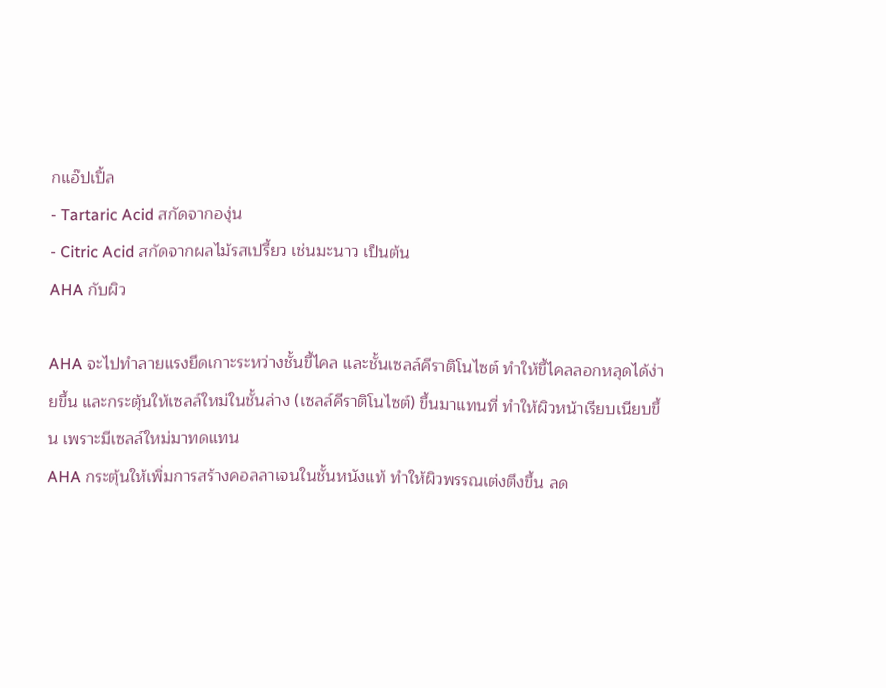กแอ๊ปเปิ้ล
- Tartaric Acid สกัดจากองุ่น
- Citric Acid สกัดจากผลไม้รสเปรี้ยว เช่นมะนาว เป็นต้น
AHA กับผิว

AHA จะไปทำลายแรงยึดเกาะระหว่างชั้นขี้ไคล และชั้นเซลล์คีราติโนไซต์ ทำให้ขี้ไคลลอกหลุดได้ง่ายขึ้น และกระตุ้นให้เซลล์ใหม่ในชั้นล่าง (เซลล์คีราติโนไซต์) ขึ้นมาแทนที่ ทำให้ผิวหน้าเรียบเนียบขึ้น เพราะมีเซลล์ใหม่มาทดแทน
AHA กระตุ้นให้เพิ่มการสร้างคอลลาเจนในชั้นหนังแท้ ทำให้ผิวพรรณเต่งตึงขึ้น ลด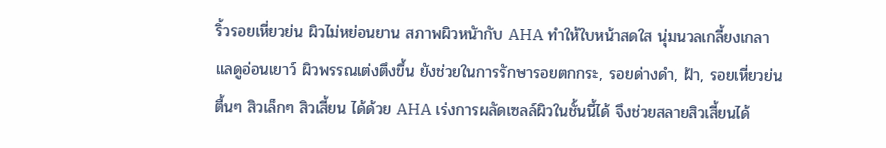ริ้วรอยเหี่ยวย่น ผิวไม่หย่อนยาน สภาพผิวหนัากับ AHA ทำให้ใบหน้าสดใส นุ่มนวลเกลี้ยงเกลา แลดูอ่อนเยาว์ ผิวพรรณเต่งตึงขึ้น ยังช่วยในการรักษารอยตกกระ, รอยด่างดำ, ฝ้า, รอยเหี่ยวย่นตื้นๆ สิวเล็กๆ สิวเสี้ยน ได้ด้วย AHA เร่งการผลัดเซลล์ผิวในชั้นนี้ได้ จึงช่วยสลายสิวเสี้ยนได้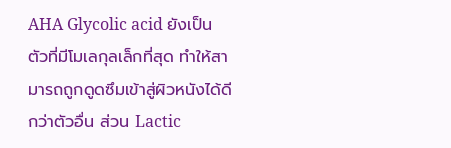AHA Glycolic acid ยังเป็นตัวที่มีโมเลกุลเล็กที่สุด ทำให้สามารถถูกดูดซึมเข้าสู่ผิวหนังได้ดีกว่าตัวอื่น ส่วน Lactic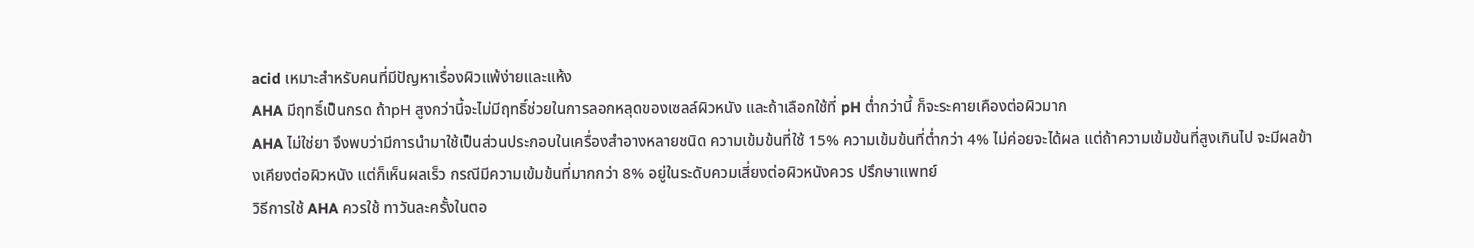acid เหมาะสำหรับคนที่มีปัญหาเรื่องผิวแพ้ง่ายและแห้ง
AHA มีฤทธิ์เป็นกรด ถ้าpH สูงกว่านี้จะไม่มีฤทธิ์ช่วยในการลอกหลุดของเซลล์ผิวหนัง และถ้าเลือกใช้ที่ pH ตํ่ากว่านี้ ก็จะระคายเคืองต่อผิวมาก
AHA ไม่ใช่ยา จึงพบว่ามีการนำมาใช้เป็นส่วนประกอบในเครื่องสำอางหลายชนิด ความเข้มข้นที่ใช้ 15% ความเข้มข้นที่ตํ่ากว่า 4% ไม่ค่อยจะได้ผล แต่ถ้าความเข้มข้นที่สูงเกินไป จะมีผลข้างเคียงต่อผิวหนัง แต่ก็เห็นผลเร็ว กรณีมีความเข้มข้นที่มากกว่า 8% อยู่ในระดับควมเสี่ยงต่อผิวหนังควร ปรึกษาแพทย์
วิธีการใช้ AHA ควรใช้ ทาวันละครั้งในตอ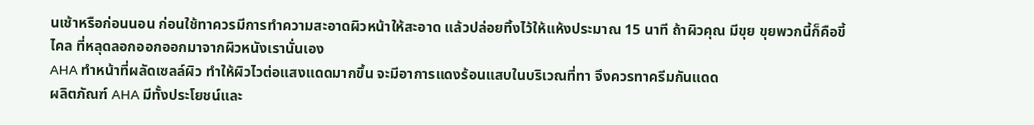นเช้าหรือก่อนนอน ก่อนใช้ทาควรมีการทำความสะอาดผิวหน้าให้สะอาด แล้วปล่อยทิ้งไว้ให้แห้งประมาณ 15 นาที ถ้าผิวคุณ มีขุย ขุยพวกนี้ก็คือขี้ไคล ที่หลุดลอกออกออกมาจากผิวหนังเรานั่นเอง
AHA ทำหน้าที่ผลัดเซลล์ผิว ทำให้ผิวไวต่อแสงแดดมากขึ้น จะมีอาการแดงร้อนแสบในบริเวณที่ทา จึงควรทาครีมกันแดด
ผลิตภัณฑ์ AHA มีทั้งประโยชน์และ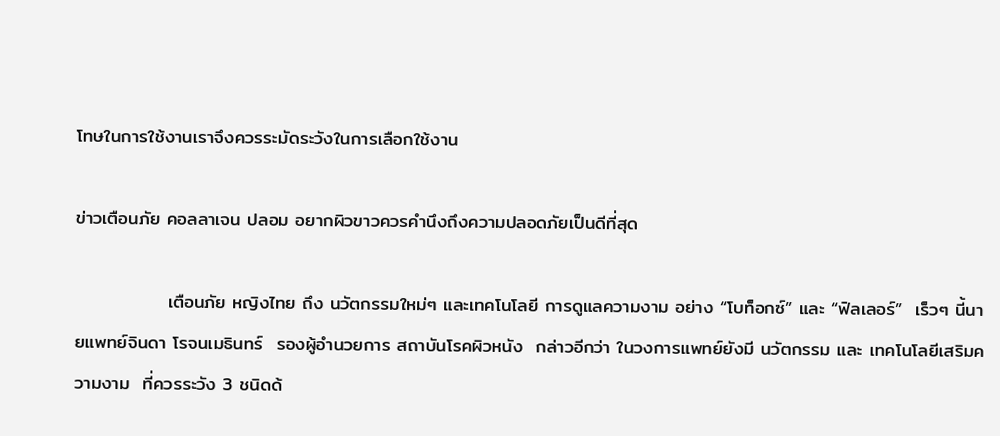โทษในการใช้งานเราจึงควรระมัดระวังในการเลือกใช้งาน

ข่าวเตือนภัย คอลลาเจน ปลอม อยากผิวขาวควรคำนึงถึงความปลอดภัยเป็นดีที่สุด

              เตือนภัย หญิงไทย ถึง นวัตกรรมใหม่ๆ และเทคโนโลยี การดูแลความงาม อย่าง “โบท็อกซ์” และ “ฟิลเลอร์”  เร็วๆ นี้นายแพทย์จินดา โรจนเมธินทร์  รองผู้อำนวยการ สถาบันโรคผิวหนัง  กล่าวอีกว่า ในวงการแพทย์ยังมี นวัตกรรม และ เทคโนโลยีเสริมความงาม  ที่ควรระวัง 3 ชนิดด้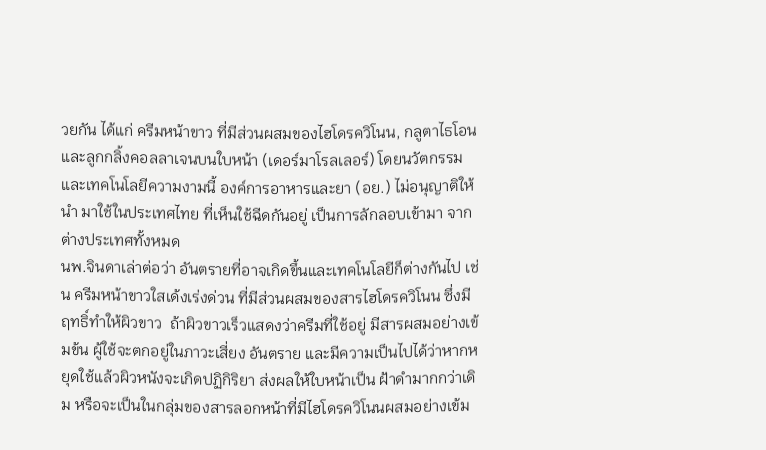วยกัน ได้แก่ ครีมหน้าขาว ที่มีส่วนผสมของไฮโดรควิโนน, กลูตาไธโอน และลูกกลิ้งคอลลาเจนบนใบหน้า (เดอร์มาโรลเลอร์) โดยนวัตกรรม และเทคโนโลยีความงามนี้ องค์การอาหารและยา (อย.) ไม่อนุญาติให้นำ มาใช้ในประเทศไทย ที่เห็นใช้ฉีดกันอยู่ เป็นการลักลอบเข้ามา จากต่างประเทศทั้งหมด
นพ.จินดาเล่าต่อว่า อันตรายที่อาจเกิดขึ้นและเทคโนโลยีก็ต่างกันไป เช่น ครีมหน้าขาวใสเด้งเร่งด่วน ที่มีส่วนผสมของสารไฮโดรควิโนน ซึ่งมีฤทธิ์ทำให้ผิวขาว  ถ้าผิวขาวเร็วแสดงว่าครีมที่ใช้อยู่ มีสารผสมอย่างเข้มข้น ผู้ใช้จะตกอยู่ในภาวะเสี่ยง อันตราย และมีความเป็นไปได้ว่าหากหยุดใช้แล้วผิวหนังจะเกิดปฏิกิริยา ส่งผลให้ใบหน้าเป็น ฝ้าดำมากกว่าเดิม หรือจะเป็นในกลุ่มของสารลอกหน้าที่มีไฮโดรควิโนนผสมอย่างเข้ม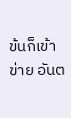ข้นก็เข้าข่าย อันต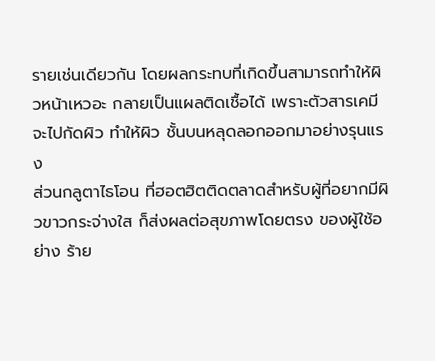รายเช่นเดียวกัน โดยผลกระทบที่เกิดขึ้นสามารถทำให้ผิวหน้าเหวอะ กลายเป็นแผลติดเชื้อได้ เพราะตัวสารเคมีจะไปกัดผิว ทำให้ผิว ชั้นบนหลุดลอกออกมาอย่างรุนแรง
ส่วนกลูตาไธโอน ที่ฮอตฮิตติดตลาดสำหรับผู้ที่อยากมีผิวขาวกระจ่างใส ก็ส่งผลต่อสุขภาพโดยตรง ของผู้ใช้อย่าง ร้าย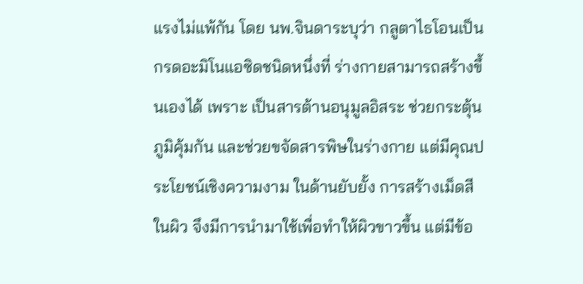แรงไม่แพ้กัน โดย นพ.จินดาระบุว่า กลูตาไธโอนเป็นกรดอะมิโนแอซิดชนิดหนึ่งที่ ร่างกายสามารถสร้างขึ้นเองได้ เพราะ เป็นสารต้านอนุมูลอิสระ ช่วยกระตุ้นภูมิคุ้มกัน และช่วยขจัดสารพิษในร่างกาย แต่มีคุณประโยชน์เชิงความงาม ในด้านยับยั้ง การสร้างเม็ดสีในผิว จึงมีการนำมาใช้เพื่อทำให้ผิวขาวขึ้น แต่มีข้อ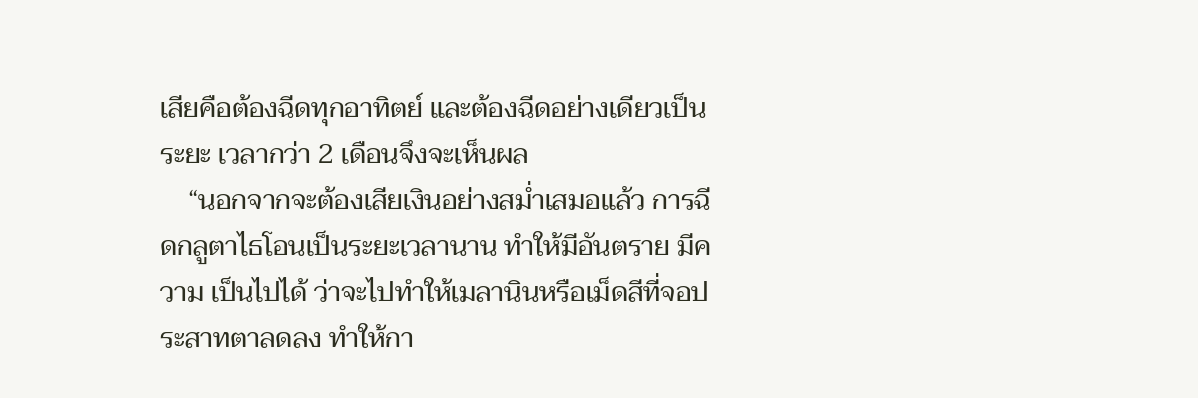เสียคือต้องฉีดทุกอาทิตย์ และต้องฉีดอย่างเดียวเป็น ระยะ เวลากว่า 2 เดือนจึงจะเห็นผล
    “นอกจากจะต้องเสียเงินอย่างสม่ำเสมอแล้ว การฉีดกลูตาไธโอนเป็นระยะเวลานาน ทำให้มีอันตราย มีความ เป็นไปได้ ว่าจะไปทำให้เมลานินหรือเม็ดสีที่จอประสาทตาลดลง ทำให้กา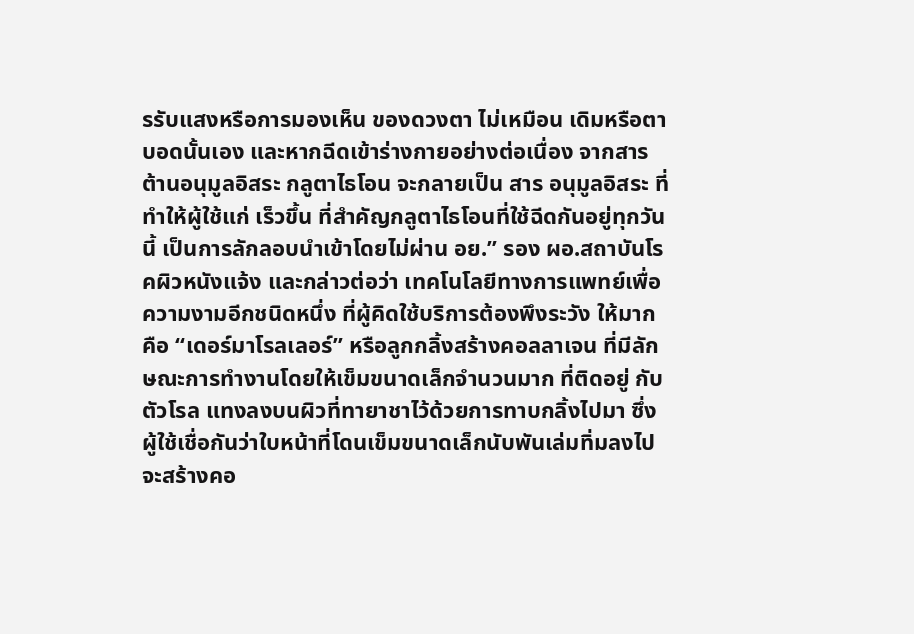รรับแสงหรือการมองเห็น ของดวงตา ไม่เหมือน เดิมหรือตาบอดนั้นเอง และหากฉีดเข้าร่างกายอย่างต่อเนื่อง จากสารต้านอนุมูลอิสระ กลูตาไธโอน จะกลายเป็น สาร อนุมูลอิสระ ที่ทำให้ผู้ใช้แก่ เร็วขึ้น ที่สำคัญกลูตาไธโอนที่ใช้ฉีดกันอยู่ทุกวันนี้ เป็นการลักลอบนำเข้าโดยไม่ผ่าน อย.” รอง ผอ.สถาบันโรคผิวหนังแจ้ง และกล่าวต่อว่า เทคโนโลยีทางการแพทย์เพื่อความงามอีกชนิดหนึ่ง ที่ผู้คิดใช้บริการต้องพึงระวัง ให้มากคือ “เดอร์มาโรลเลอร์” หรือลูกกลิ้งสร้างคอลลาเจน ที่มีลักษณะการทำงานโดยให้เข็มขนาดเล็กจำนวนมาก ที่ติดอยู่ กับตัวโรล แทงลงบนผิวที่ทายาชาไว้ด้วยการทาบกลิ้งไปมา ซึ่งผู้ใช้เชื่อกันว่าใบหน้าที่โดนเข็มขนาดเล็กนับพันเล่มทิ่มลงไป จะสร้างคอ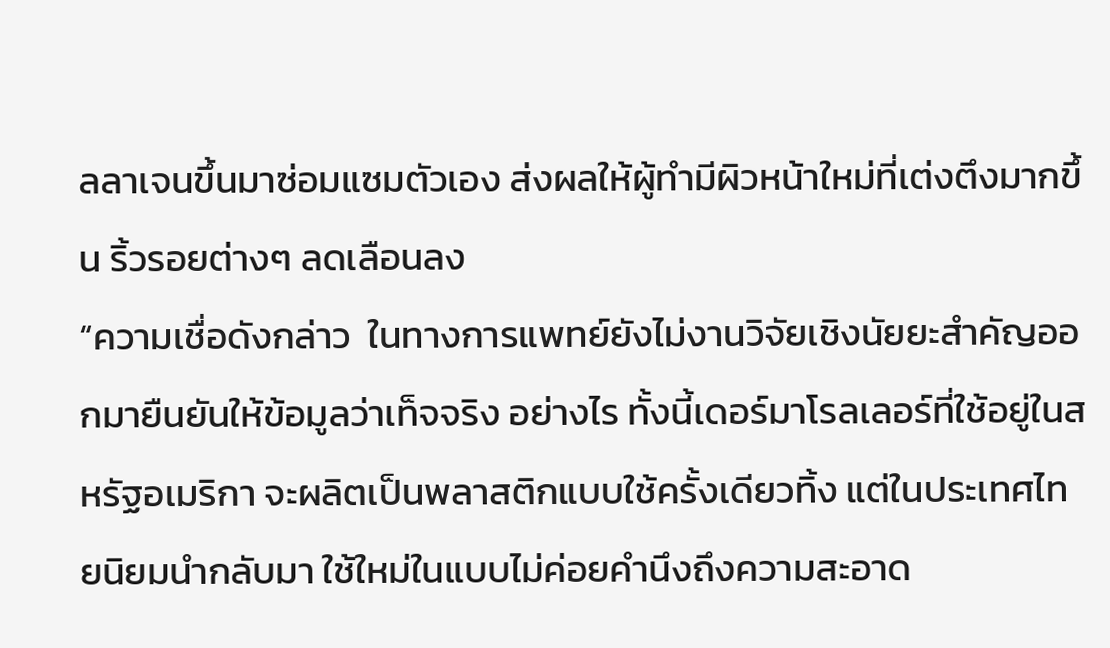ลลาเจนขึ้นมาซ่อมแซมตัวเอง ส่งผลให้ผู้ทำมีผิวหน้าใหม่ที่เต่งตึงมากขึ้น ริ้วรอยต่างๆ ลดเลือนลง
“ความเชื่อดังกล่าว  ในทางการแพทย์ยังไม่งานวิจัยเชิงนัยยะสำคัญออกมายืนยันให้ข้อมูลว่าเท็จจริง อย่างไร ทั้งนี้เดอร์มาโรลเลอร์ที่ใช้อยู่ในสหรัฐอเมริกา จะผลิตเป็นพลาสติกแบบใช้ครั้งเดียวทิ้ง แต่ในประเทศไทยนิยมนำกลับมา ใช้ใหม่ในแบบไม่ค่อยคำนึงถึงความสะอาด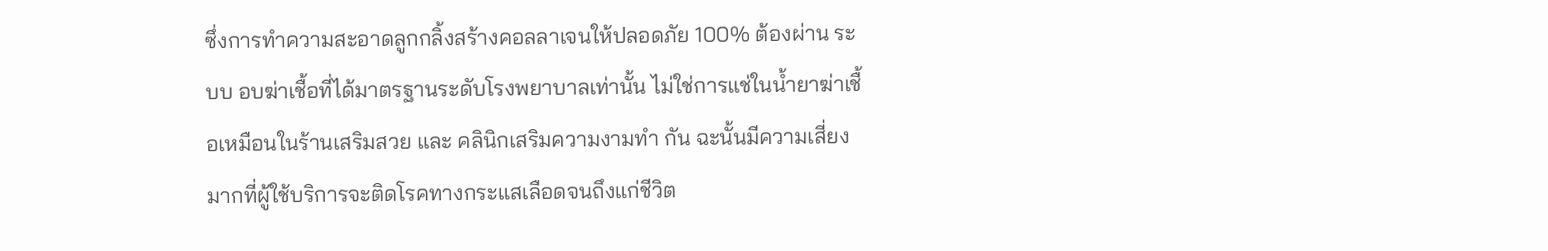ซึ่งการทำความสะอาดลูกกลิ้งสร้างคอลลาเจนให้ปลอดภัย 100% ต้องผ่าน ระบบ อบฆ่าเชื้อที่ได้มาตรฐานระดับโรงพยาบาลเท่านั้น ไม่ใช่การแช่ในน้ำยาฆ่าเชื้อเหมือนในร้านเสริมสวย และ คลินิกเสริมความงามทำ กัน ฉะนั้นมีความเสี่ยงมากที่ผู้ใช้บริการจะติดโรคทางกระแสเลือดจนถึงแก่ชีวิต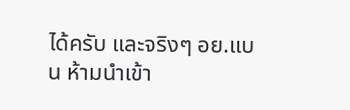ได้ครับ และจริงๆ อย.แบน ห้ามนำเข้า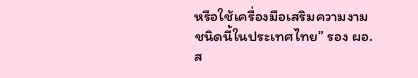หรือใช้เครื่องมือเสริมความงามชนิดนี้ในประเทศไทย” รอง ผอ.ส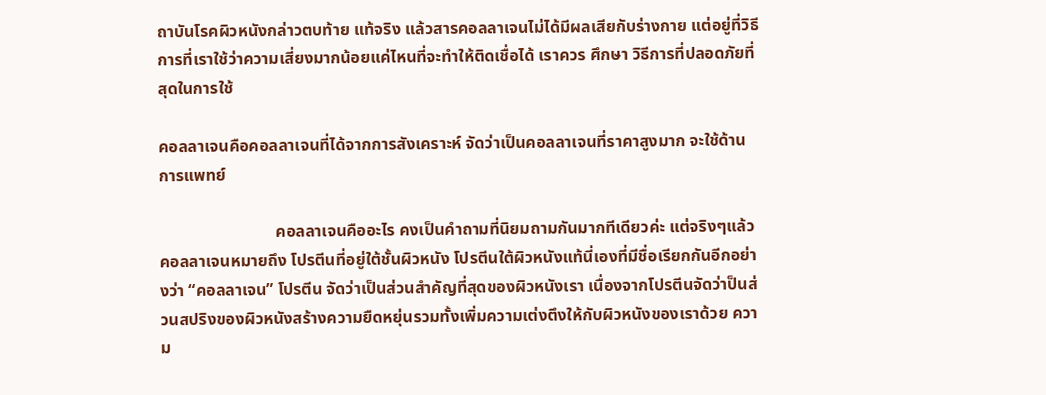ถาบันโรคผิวหนังกล่าวตบท้าย แท้จริง แล้วสารคอลลาเจนไม่ได้มีผลเสียกับร่างกาย แต่อยู่ที่วิธีการที่เราใช้ว่าความเสี่ยงมากน้อยแค่ไหนที่จะทำให้ติดเชื่อได้ เราควร ศึกษา วิธีการที่ปลอดภัยที่สุดในการใช้

คอลลาเจนคือคอลลาเจนที่ได้จากการสังเคราะห์ จัดว่าเป็นคอลลาเจนที่ราคาสูงมาก จะใช้ด้านการแพทย์

                            คอลลาเจนคืออะไร คงเป็นคำถามที่นิยมถามกันมากทีเดียวค่ะ แต่จริงๆแล้ว คอลลาเจนหมายถึง โปรตีนที่อยู่ใต้ชั้นผิวหนัง โปรตีนใต้ผิวหนังแท้นี่เองที่มีชื่อเรียกกันอีกอย่างว่า “คอลลาเจน” โปรตีน จัดว่าเป็นส่วนสำคัญที่สุดของผิวหนังเรา เนื่องจากโปรตีนจัดว่าป็นส่วนสปริงของผิวหนังสร้างความยืดหยุ่นรวมทั้งเพิ่มความเต่งตึงให้กับผิวหนังของเราด้วย ความ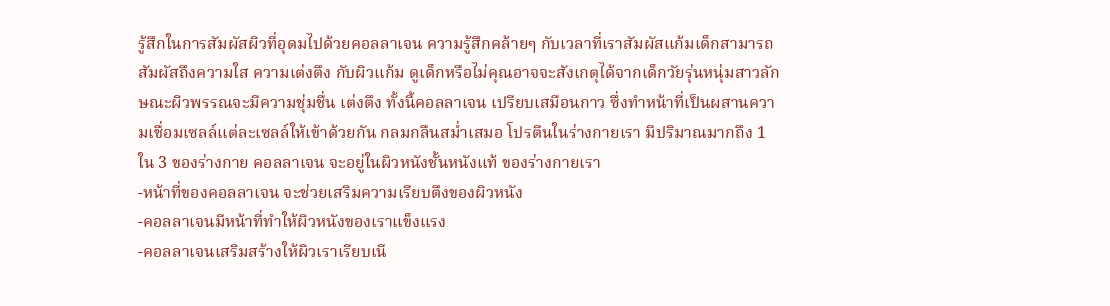รู้สึกในการสัมผัสผิวที่อุดมไปด้วยคอลลาเจน ความรู้สึกคล้ายๆ กับเวลาที่เราสัมผัสแก้มเด็กสามารถสัมผัสถึงความใส ความเต่งตึง กับผิวแก้ม ดูเด็กหรือไม่คุณอาจจะสังเกตุได้จากเด็กวัยรุ่นหนุ่มสาวลักษณะผิวพรรณจะมีความชุ่มชื่น เต่งตึง ทั้งนี้คอลลาเจน เปรียบเสมือนกาว ซึ่งทำหน้าที่เป็นผสานความเชื่อมเซลล์แต่ละเซลล์ให้เข้าด้วยกัน กลมกลืนสม่ำเสมอ โปรตีนในร่างกายเรา มีปริมาณมากถึง 1 ใน 3 ของร่างกาย คอลลาเจน จะอยู่ในผิวหนังชั้นหนังแท้ ของร่างกายเรา
-หน้าที่ของคอลลาเจน จะช่วยเสริมความเรียบตึงของผิวหนัง
-คอลลาเจนมีหน้าที่ทำให้ผิวหนังของเราแข็งแรง
-คอลลาเจนเสริมสร้างให้ผิวเราเรียบเนี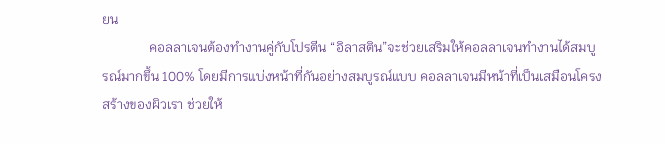ยน
              คอลลาเจนต้องทำงานคู่กับโปรตีน “อิลาสติน”จะช่วยเสริมให้คอลลาเจนทำงานได้สมบูรณ์มากขึ้น 100% โดยมีการแบ่งหน้าที่กันอย่างสมบูรณ์แบบ คอลลาเจนมีหน้าที่เป็นเสมือนโครงสร้างของผิวเรา ช่วยให้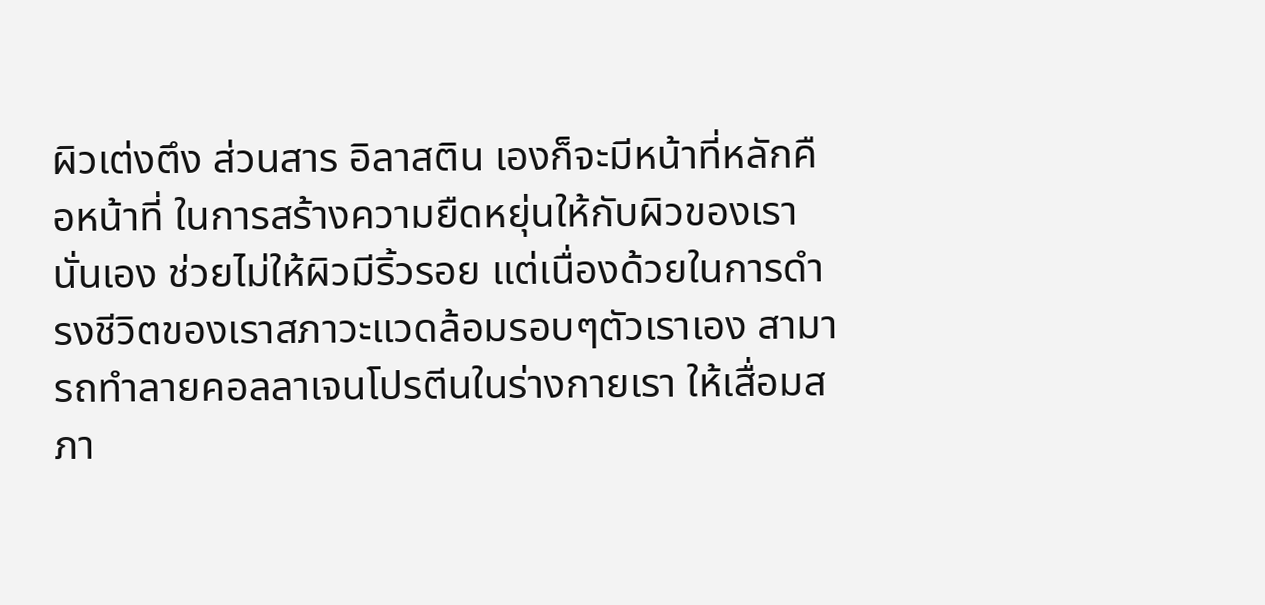ผิวเต่งตึง ส่วนสาร อิลาสติน เองก็จะมีหน้าที่หลักคือหน้าที่ ในการสร้างความยืดหยุ่นให้กับผิวของเรานั่นเอง ช่วยไม่ให้ผิวมีริ้วรอย แต่เนื่องด้วยในการดำรงชีวิตของเราสภาวะแวดล้อมรอบๆตัวเราเอง สามารถทำลายคอลลาเจนโปรตีนในร่างกายเรา ให้เสื่อมสภา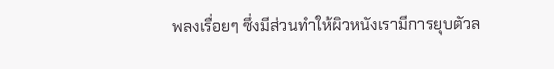พลงเรื่อยๆ ซึ่งมีส่วนทำให้ผิวหนังเรามีการยุบตัวล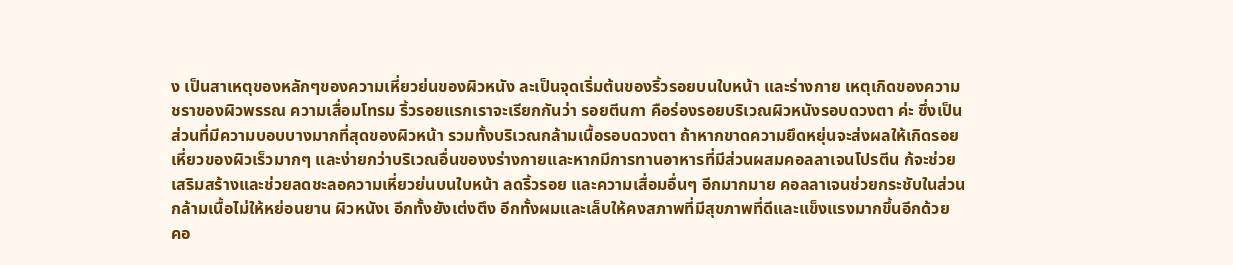ง เป็นสาเหตุของหลักๆของความเหี่ยวย่นของผิวหนัง ละเป็นจุดเริ่มต้นของริ้วรอยบนใบหน้า และร่างกาย เหตุเกิดของความชราของผิวพรรณ ความเสื่อมโทรม ริ้วรอยแรกเราจะเรียกกันว่า รอยตีนกา คือร่องรอยบริเวณผิวหนังรอบดวงตา ค่ะ ซึ่งเป็นส่วนที่มีความบอบบางมากที่สุดของผิวหน้า รวมทั้งบริเวณกล้ามเนื้อรอบดวงตา ถ้าหากขาดความยึดหยุ่นจะส่งผลให้เกิดรอยเหี่ยวของผิวเร็วมากๆ และง่ายกว่าบริเวณอื่นของงร่างกายและหากมีการทานอาหารที่มีส่วนผสมคอลลาเจนโปรตีน ก้จะช่วยเสริมสร้างและช่วยลดชะลอความเหี่ยวย่นบนใบหน้า ลดริ้วรอย และความเสื่อมอื่นๆ อีกมากมาย คอลลาเจนช่วยกระชับในส่วนกล้ามเนื้อไม่ให้หย่อนยาน ผิวหนังเ อีกทั้งยังเต่งตึง อีกทั้งผมและเล็บให้คงสภาพที่มีสุขภาพที่ดีและแข็งแรงมากขึ้นอีกด้วย
คอ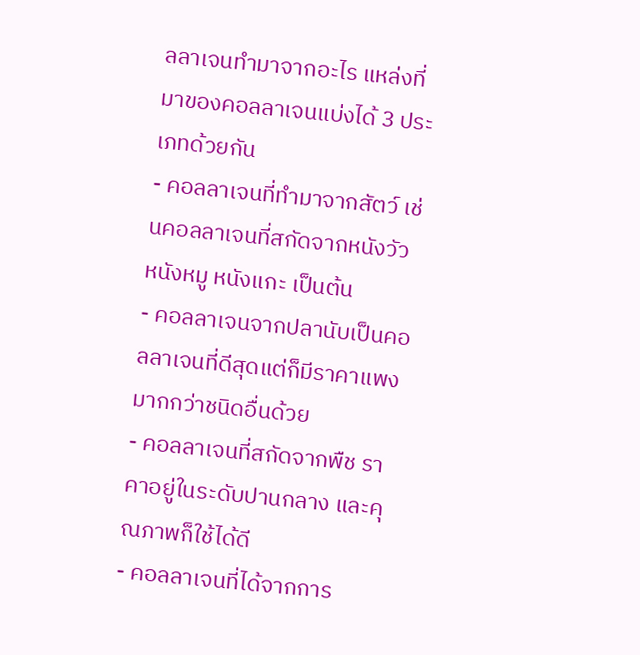ลลาเจนทํามาจากอะไร แหล่งที่มาของคอลลาเจนแบ่งได้ 3 ประเภทด้วยกัน
- คอลลาเจนที่ทำมาจากสัตว์ เช่นคอลลาเจนที่สกัดจากหนังวัว หนังหมู หนังแกะ เป็นต้น
- คอลลาเจนจากปลานับเป็นคอลลาเจนที่ดีสุดแต่ก็มีราคาแพงมากกว่าชนิดอื่นด้วย
- คอลลาเจนที่สกัดจากพืช ราคาอยู่ในระดับปานกลาง และคุณภาพก็ใช้ได้ดี
- คอลลาเจนที่ได้จากการ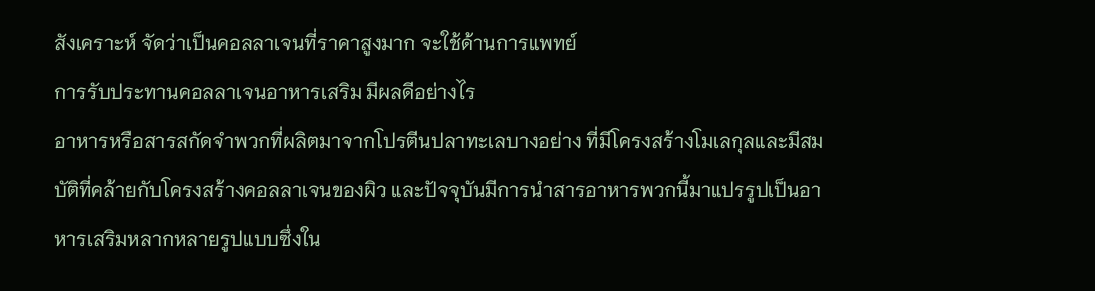สังเคราะห์ จัดว่าเป็นคอลลาเจนที่ราคาสูงมาก จะใช้ด้านการแพทย์
การรับประทานคอลลาเจนอาหารเสริม มีผลดีอย่างไร
อาหารหรือสารสกัดจำพวกที่ผลิตมาจากโปรตีนปลาทะเลบางอย่าง ที่มีโครงสร้างโมเลกุลและมีสมบัติที่คล้ายกับโครงสร้างคอลลาเจนของผิว และปัจจุบันมีการนำสารอาหารพวกนี้มาแปรรูปเป็นอาหารเสริมหลากหลายรูปแบบซึ่งใน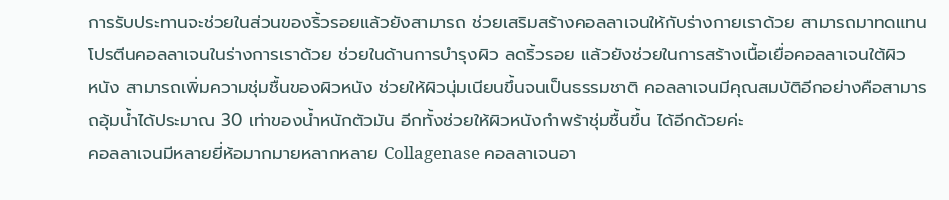การรับประทานจะช่วยในส่วนของริ้วรอยแล้วยังสามารถ ช่วยเสริมสร้างคอลลาเจนให้กับร่างกายเราด้วย สามารถมาทดแทนโปรตีนคอลลาเจนในร่างการเราด้วย ช่วยในด้านการบำรุงผิว ลดริ้วรอย แล้วยังช่วยในการสร้างเนื้อเยื่อคอลลาเจนใต้ผิว
หนัง สามารถเพิ่มความชุ่มชื้นของผิวหนัง ช่วยให้ผิวนุ่มเนียนขึ้นจนเป็นธรรมชาติ คอลลาเจนมีคุณสมบัติอีกอย่างคือสามารถอุ้มน้ำได้ประมาณ 30 เท่าของน้ำหนักตัวมัน อีกทั้งช่วยให้ผิวหนังกำพร้าชุ่มชื้นขึ้น ได้อีกด้วยค่ะ
คอลลาเจนมีหลายยี่ห้อมากมายหลากหลาย Collagenase คอลลาเจนอา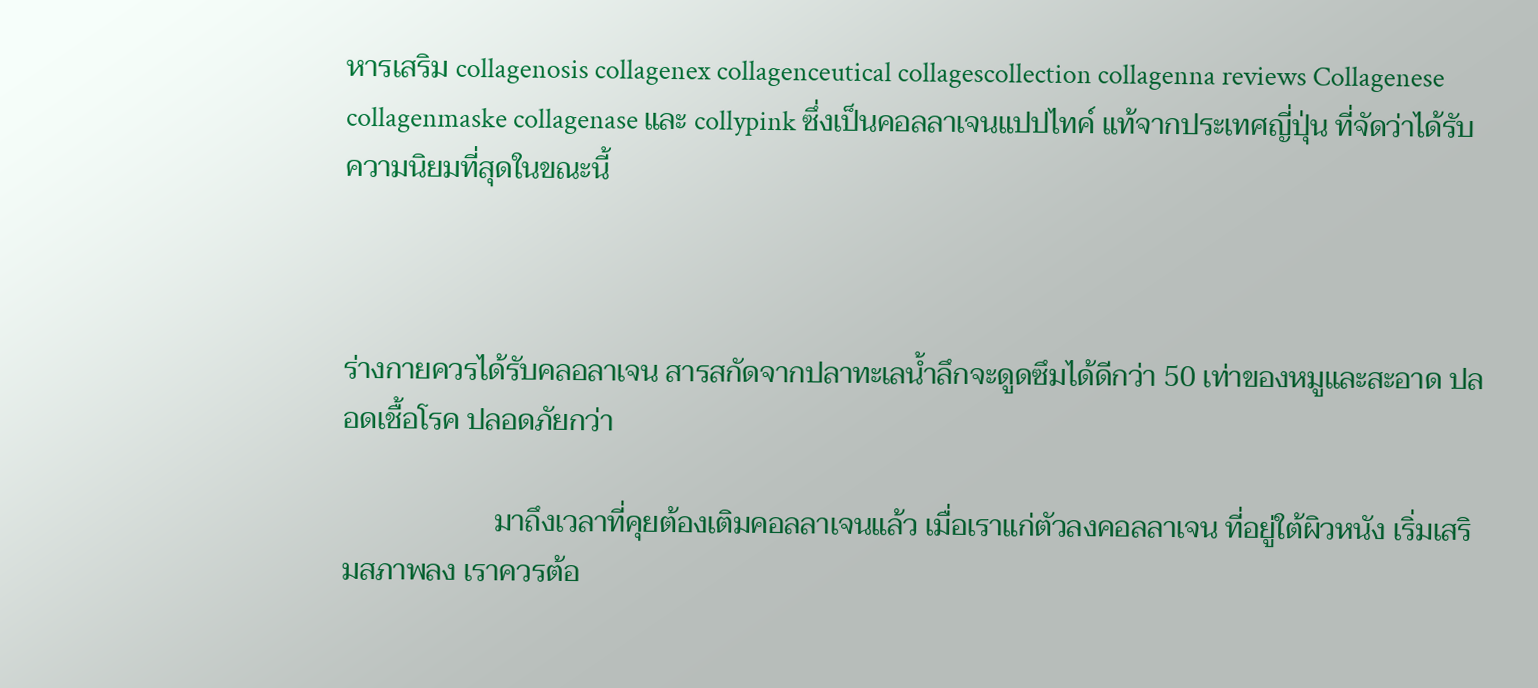หารเสริม collagenosis collagenex collagenceutical collagescollection collagenna reviews Collagenese collagenmaske collagenase และ collypink ซึ่งเป็นคอลลาเจนแปปไทค์ แท้จากประเทศญี่ปุ่น ที่จัดว่าได้รับความนิยมที่สุดในขณะนี้



ร่างกายควรได้รับคลอลาเจน สารสกัดจากปลาทะเลน้ำลึกจะดูดซึมได้ดีกว่า 50 เท่าของหมูและสะอาด ปลอดเชื้อโรค ปลอดภัยกว่า

                     มาถึงเวลาที่คุยต้องเติมคอลลาเจนแล้ว เมื่อเราแก่ตัวลงคอลลาเจน ที่อยู่ใต้ผิวหนัง เริ่มเสริมสภาพลง เราควรต้อ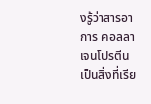งรู้ว่าสารอาการ คอลลาเจนโปรตีน เป็นสิ่งที่เรีย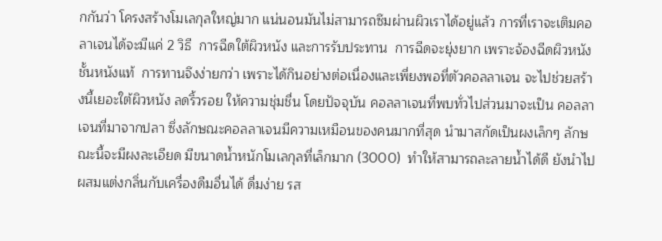กกันว่า โครงสร้างโมเลกุลใหญ่มาก แน่นอนมันไม่สามารถซึมผ่านผิวเราได้อยู่แล้ว การที่เราจะเติมคอลาเจนได้จะมีแค่ 2 วิธี  การฉีดใต้ผิวหนัง และการรับประทาน  การฉีดจะยุ่งยาก เพราะจ้องฉีดผิวหนังชั้นหนังแท้  การทานจึงง่ายกว่า เพราะได้กินอย่างต่อเนื่องและเพี่ยงพอที่ตัวคอลลาเจน จะไปช่วยสร้างนี้เยอะใต้ผิวหนัง ลดริ้วรอย ให้ความชุ่มชื่น โดยปัจจุบัน คอลลาเจนที่พบทั่วไปส่วนมาจะเป็น คอลลาเจนที่มาจากปลา ซึ่งลักษณะคอลลาเจนมีความเหมือนของคนมากที่สุด นำมาสกัดเป็นผงเล็กๆ ลักษณะนี้จะมีผงละเอียด มีขนาดน้ำหนักโมเลกุลที่เล็กมาก (3000)  ทำให้สามารถละลายน้ำได้ดี ยังนำไปผสมแต่งกลิ่นกับเครื่องดืมอื่นได้ ดื่มง่าย รส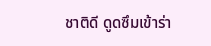ชาติดี ดูดซึมเข้าร่า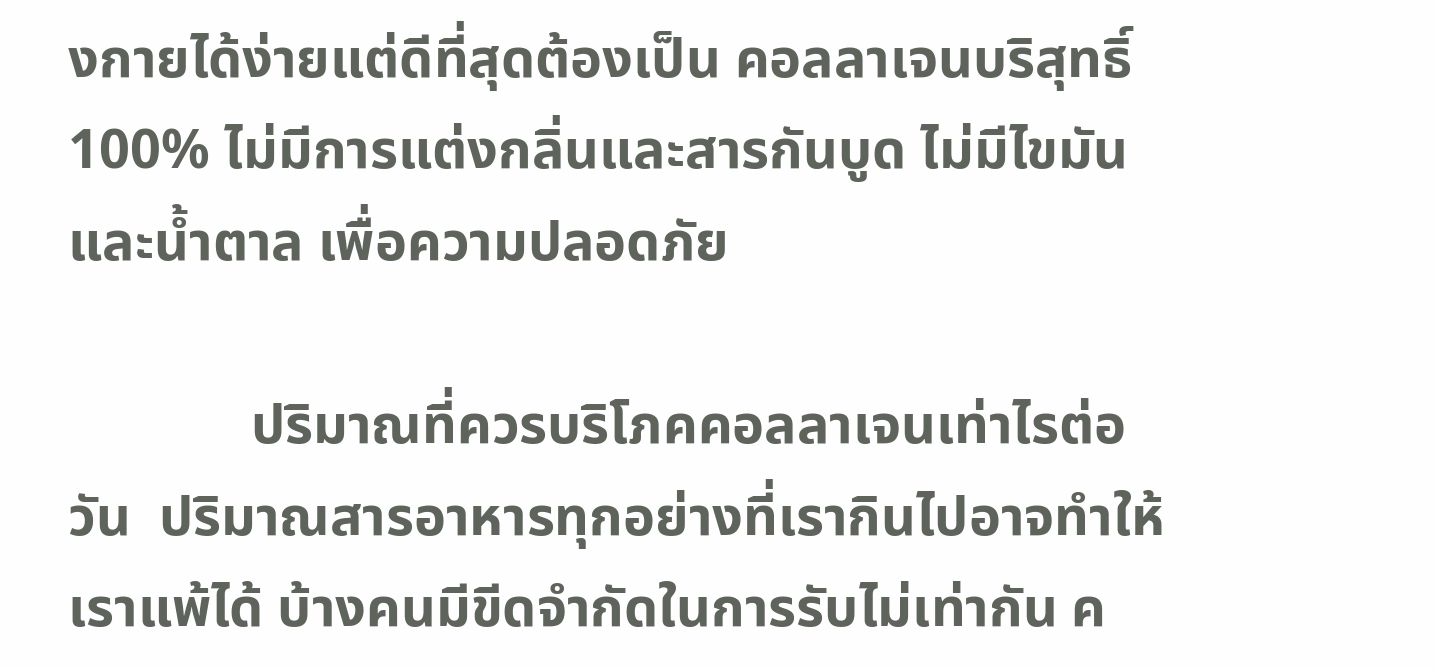งกายได้ง่ายแต่ดีที่สุดต้องเป็น คอลลาเจนบริสุทธิ์100% ไม่มีการแต่งกลิ่นและสารกันบูด ไม่มีไขมันและน้ำตาล เพื่อความปลอดภัย

             ปริมาณที่ควรบริโภคคอลลาเจนเท่าไรต่อวัน  ปริมาณสารอาหารทุกอย่างที่เรากินไปอาจทำให้เราแพ้ได้ บ้างคนมีขีดจำกัดในการรับไม่เท่ากัน ค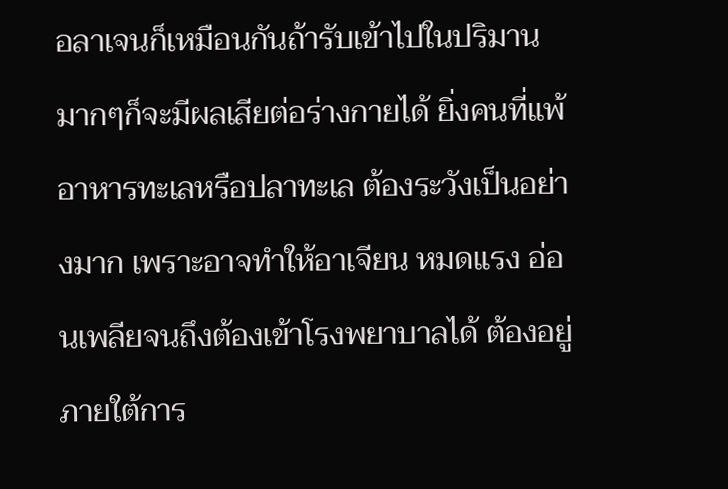อลาเจนก็เหมือนกันถ้ารับเข้าไปในปริมานมากๆก็จะมีผลเสียต่อร่างกายได้ ยิ่งคนที่แพ้อาหารทะเลหรือปลาทะเล ต้องระวังเป็นอย่างมาก เพราะอาจทำให้อาเจียน หมดแรง อ่อนเพลียจนถึงต้องเข้าโรงพยาบาลได้ ต้องอยู่ภายใต้การ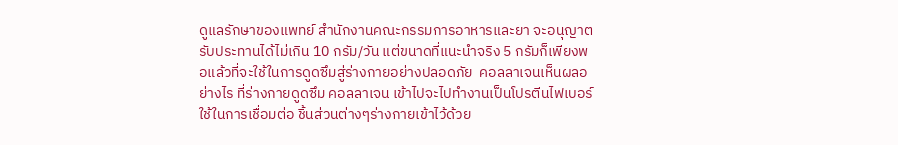ดูแลรักษาของแพทย์ สำนักงานคณะกรรมการอาหารและยา จะอนุญาตรับประทานได้ไม่เกิน 10 กรัม/วัน แต่ขนาดที่แนะนำจริง 5 กรัมก็เพียงพอแล้วที่จะใช้ในการดูดซึมสู่ร่างกายอย่างปลอดภัย  คอลลาเจนเห็นผลอย่างไร ที่ร่างกายดูดซึม คอลลาเจน เข้าไปจะไปทำงานเป็นโปรตีนไฟเบอร์ ใช้ในการเชื่อมต่อ ชิ้นส่วนต่างๆร่างกายเข้าไว้ด้วย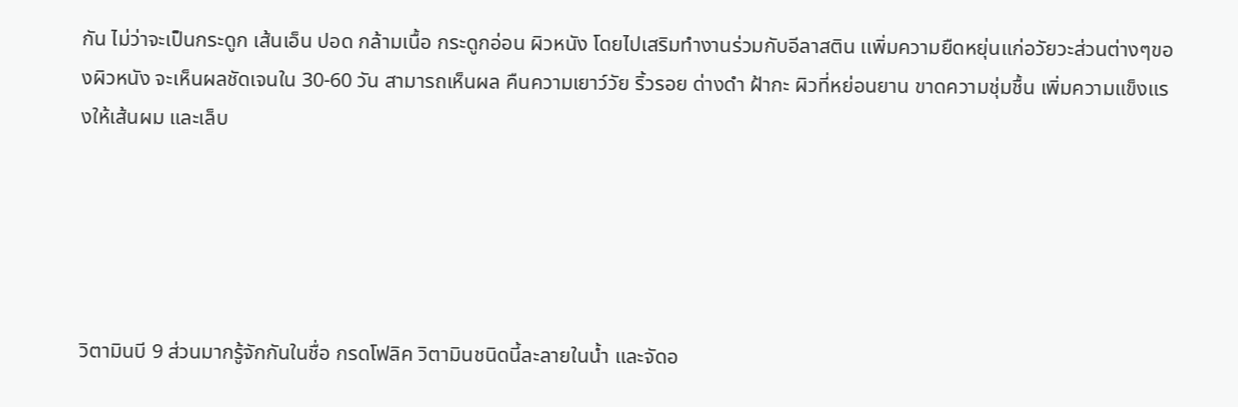กัน ไม่ว่าจะเป็นกระดูก เส้นเอ็น ปอด กล้ามเนื้อ กระดูกอ่อน ผิวหนัง โดยไปเสริมทำงานร่วมกับอีลาสติน เเพิ่มความยืดหยุ่นแก่อวัยวะส่วนต่างๆของผิวหนัง จะเห็นผลชัดเจนใน 30-60 วัน สามารถเห็นผล คืนความเยาว์วัย ริ้วรอย ด่างดำ ฝ้ากะ ผิวที่หย่อนยาน ขาดความชุ่มชื้น เพิ่มความแข็งแรงให้เส้นผม และเล็บ





วิตามินบี 9 ส่วนมากรู้จักกันในชื่อ กรดโฟลิค วิตามินชนิดนี้ละลายในน้ำ และจัดอ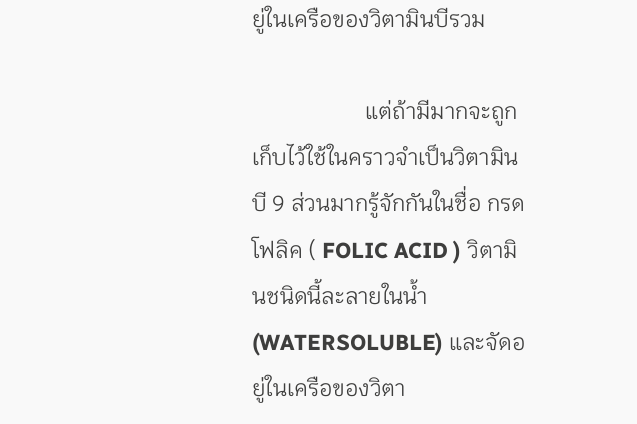ยู่ในเครือของวิตามินบีรวม

                    แต่ถ้ามีมากจะถูกเก็บไว้ใช้ในคราวจำเป็นวิตามินบี 9 ส่วนมากรู้จักกันในชื่อ กรดโฟลิค ( FOLIC ACID ) วิตามินชนิดนี้ละลายในน้ำ (WATERSOLUBLE) และจัดอยู่ในเครือของวิตา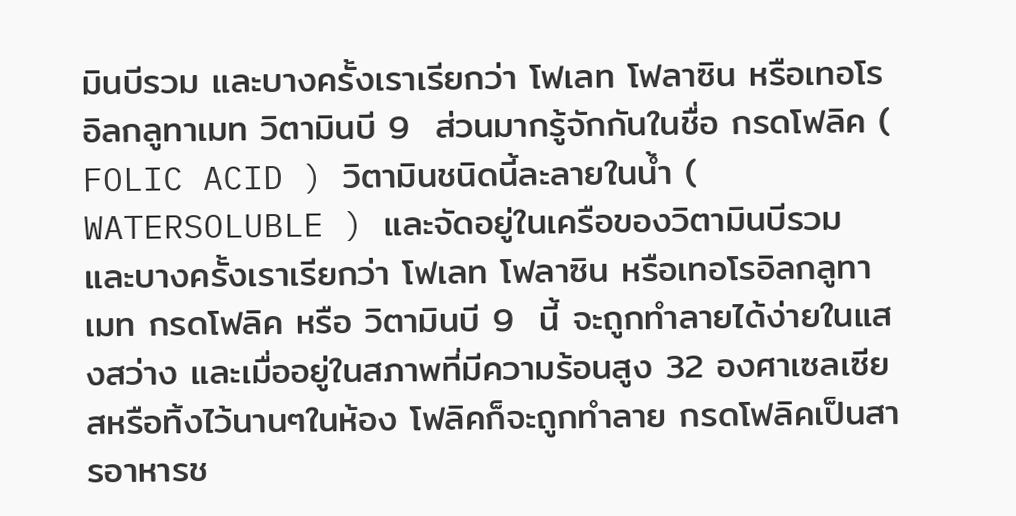มินบีรวม และบางครั้งเราเรียกว่า โฟเลท โฟลาซิน หรือเทอโรอิลกลูทาเมท วิตามินบี 9  ส่วนมากรู้จักกันในชื่อ กรดโฟลิค ( FOLIC ACID ) วิตามินชนิดนี้ละลายในน้ำ ( WATERSOLUBLE ) และจัดอยู่ในเครือของวิตามินบีรวม และบางครั้งเราเรียกว่า โฟเลท โฟลาซิน หรือเทอโรอิลกลูทาเมท กรดโฟลิค หรือ วิตามินบี 9  นี้ จะถูกทำลายได้ง่ายในแสงสว่าง และเมื่ออยู่ในสภาพที่มีความร้อนสูง 32 องศาเซลเซียสหรือทิ้งไว้นานๆในห้อง โฟลิคก็จะถูกทำลาย กรดโฟลิคเป็นสารอาหารช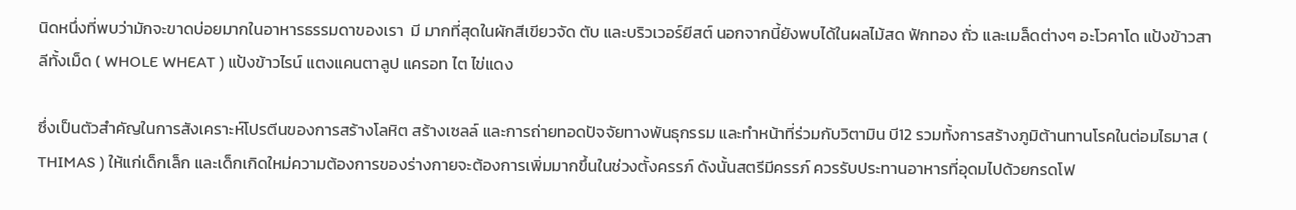นิดหนึ่งที่พบว่ามักจะขาดบ่อยมากในอาหารธรรมดาของเรา  มี มากที่สุดในผักสีเขียวจัด ตับ และบริวเวอร์ยีสต์ นอกจากนี้ยังพบได้ในผลไม้สด ฟักทอง ถั่ว และเมล็ดต่างๆ อะโวคาโด แป้งข้าวสาลีทั้งเม็ด ( WHOLE WHEAT ) แป้งข้าวไรน์ แตงแคนตาลูป แครอท ไต ไข่แดง

ซึ่งเป็นตัวสำคัญในการสังเคราะห์โปรตีนของการสร้างโลหิต สร้างเซลล์ และการถ่ายทอดปัจจัยทางพันธุกรรม และทำหน้าที่ร่วมกับวิตามิน บี12 รวมทั้งการสร้างภูมิต้านทานโรคในต่อมไธมาส ( THIMAS ) ให้แก่เด็กเล็ก และเด็กเกิดใหม่ความต้องการของร่างกายจะต้องการเพิ่มมากขึ้นในช่วงตั้งครรภ์ ดังนั้นสตรีมีครรภ์ ควรรับประทานอาหารที่อุดมไปด้วยกรดโฟ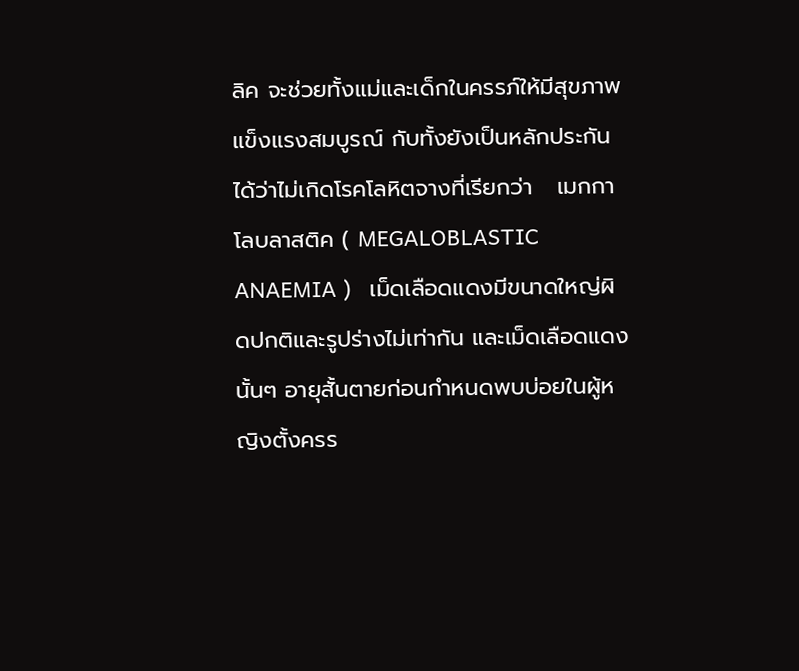ลิค จะช่วยทั้งแม่และเด็กในครรภ์ให้มีสุขภาพแข็งแรงสมบูรณ์ กับทั้งยังเป็นหลักประกันได้ว่าไม่เกิดโรคโลหิตจางที่เรียกว่า   เมกกาโลบลาสติค ( MEGALOBLASTIC ANAEMIA )   เม็ดเลือดแดงมีขนาดใหญ่ผิดปกติและรูปร่างไม่เท่ากัน และเม็ดเลือดแดงนั้นๆ อายุสั้นตายก่อนกำหนดพบบ่อยในผู้หญิงตั้งครร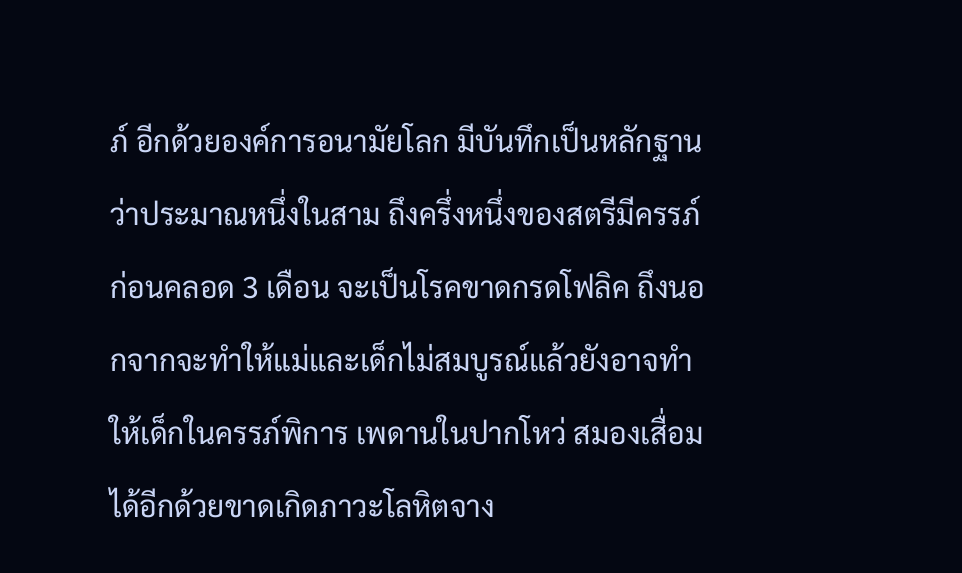ภ์ อีกด้วยองค์การอนามัยโลก มีบันทึกเป็นหลักฐานว่าประมาณหนึ่งในสาม ถึงครึ่งหนึ่งของสตรีมีครรภ์ก่อนคลอด 3 เดือน จะเป็นโรคขาดกรดโฟลิค ถึงนอกจากจะทำให้แม่และเด็กไม่สมบูรณ์แล้วยังอาจทำให้เด็กในครรภ์พิการ เพดานในปากโหว่ สมองเสื่อมได้อีกด้วยขาดเกิดภาวะโลหิตจาง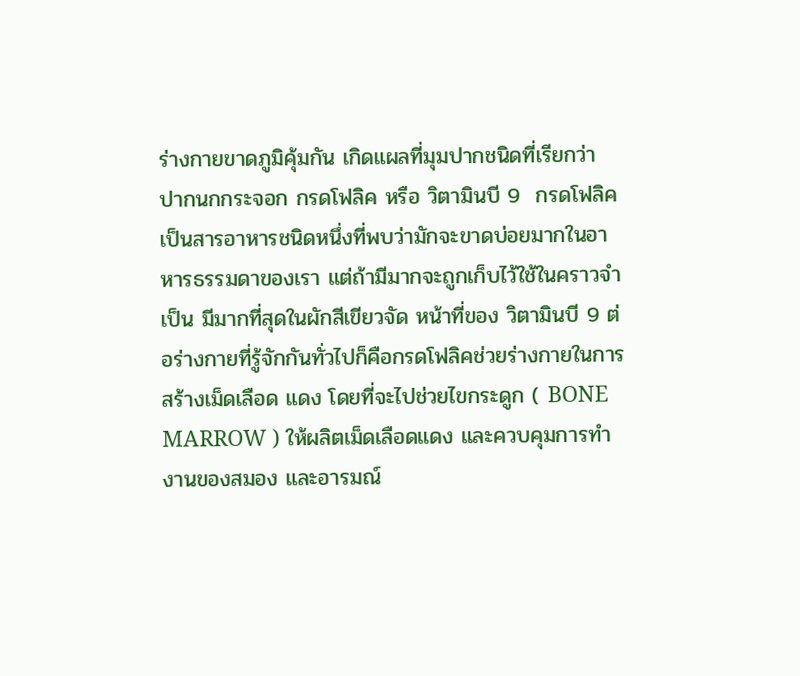ร่างกายขาดภูมิคุ้มกัน เกิดแผลที่มุมปากชนิดที่เรียกว่า   ปากนกกระจอก กรดโฟลิค หรือ วิตามินบี 9  กรดโฟลิคเป็นสารอาหารชนิดหนึ่งที่พบว่ามักจะขาดบ่อยมากในอาหารธรรมดาของเรา แต่ถ้ามีมากจะถูกเก็บไว้ใช้ในคราวจำเป็น มีมากที่สุดในผักสีเขียวจัด หน้าที่ของ วิตามินบี 9 ต่อร่างกายที่รู้จักกันทั่วไปก็คือกรดโฟลิคช่วยร่างกายในการสร้างเม็ดเลือด แดง โดยที่จะไปช่วยไขกระดูก ( BONE MARROW ) ให้ผลิตเม็ดเลือดแดง และควบคุมการทำงานของสมอง และอารมณ์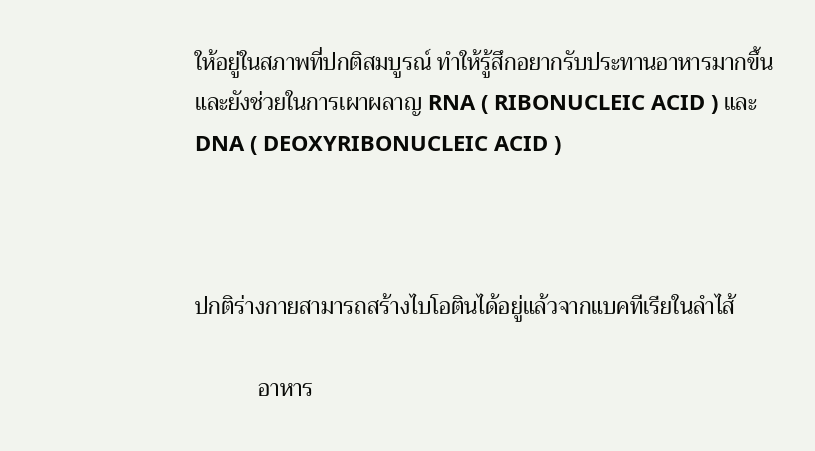ให้อยู่ในสภาพที่ปกติสมบูรณ์ ทำให้รู้สึกอยากรับประทานอาหารมากขึ้นและยังช่วยในการเผาผลาญ RNA ( RIBONUCLEIC ACID ) และ DNA ( DEOXYRIBONUCLEIC ACID )



ปกติร่างกายสามารถสร้างไบโอตินได้อยู่แล้วจากแบคทีเรียในลำไส้

           อาหาร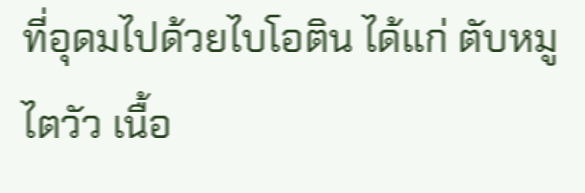ที่อุดมไปด้วยไบโอติน ได้แก่ ตับหมู ไตวัว เนื้อ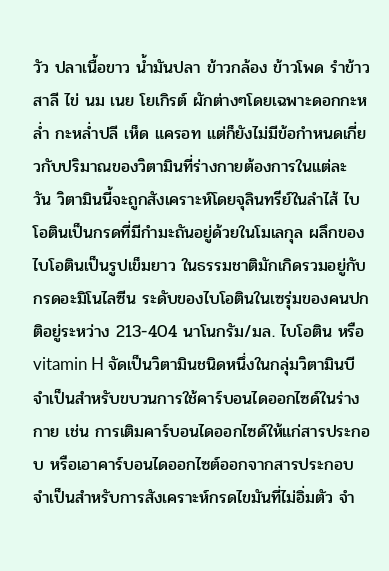วัว ปลาเนื้อขาว น้ำมันปลา ข้าวกล้อง ข้าวโพด รำข้าวสาลี ไข่ นม เนย โยเกิรต์ ผักต่างๆโดยเฉพาะดอกกะหล่ำ กะหล่ำปลี เห็ด แครอท แต่ก็ยังไม่มีข้อกำหนดเกี่ยวกับปริมาณของวิตามินที่ร่างกายต้องการในแต่ละ วัน วิตามินนี้จะถูกสังเคราะห์โดยจุลินทรีย์ในลำไส้ ไบโอตินเป็นกรดที่มีกำมะถันอยู่ด้วยในโมเลกุล ผลึกของ ไบโอตินเป็นรูปเข็มยาว ในธรรมชาติมักเกิดรวมอยู่กับกรดอะมิโนไลซีน ระดับของไบโอตินในเซรุ่มของคนปกติอยู่ระหว่าง 213-404 นาโนกรัม/มล. ไบโอติน หรือ vitamin H จัดเป็นวิตามินชนิดหนึ่งในกลุ่มวิตามินบี จำเป็นสำหรับขบวนการใช้คาร์บอนไดออกไซด์ในร่างกาย เช่น การเติมคาร์บอนไดออกไซด์ให้แก่สารประกอบ หรือเอาคาร์บอนไดออกไซต์ออกจากสารประกอบ จำเป็นสำหรับการสังเคราะห์กรดไขมันที่ไม่อิ่มตัว จำ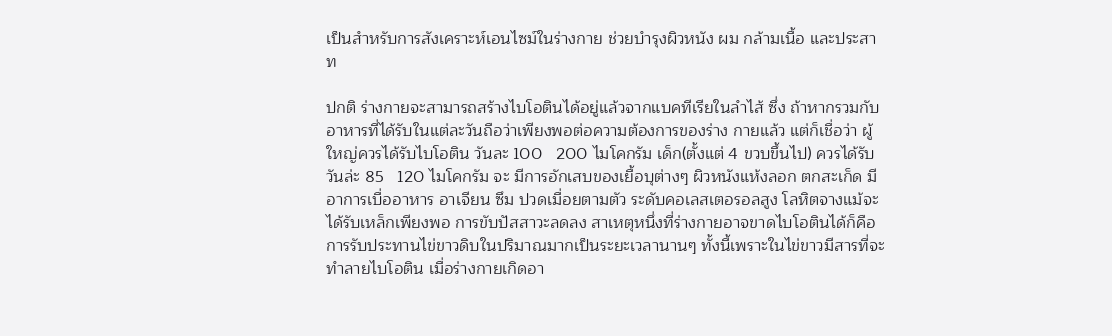เป็นสำหรับการสังเคราะห์เอนไซม์ในร่างกาย ช่วยบำรุงผิวหนัง ผม กล้ามเนื้อ และประสาท

ปกติ ร่างกายจะสามารถสร้างไบโอตินได้อยู่แล้วจากแบคทีเรียในลำไส้ ซึ่ง ถ้าหากรวมกับอาหารที่ได้รับในแต่ละวันถือว่าเพียงพอต่อความต้องการของร่าง กายแล้ว แต่ก็เชื่อว่า ผู้ใหญ่ควรได้รับไบโอติน วันละ 100   200 ไมโคกรัม เด็ก(ตั้งแต่ 4 ขวบขึ้นไป) ควรได้รับวันล่ะ 85   120 ไมโคกรัม จะ มีการอักเสบของเยื้อบุต่างๆ ผิวหนังแห้งลอก ตกสะเก็ด มีอาการเบื่ออาหาร อาเจียน ซึม ปวดเมื่อยตามตัว ระดับคอเลสเตอรอลสูง โลหิตจางแม้จะได้รับเหล็กเพียงพอ การขับปัสสาวะลดลง สาเหตุหนึ่งที่ร่างกายอาจขาดไบโอตินได้ก็คือ การรับประทานไข่ขาวดิบในปริมาณมากเป็นระยะเวลานานๆ ทั้งนี้เพราะในไข่ขาวมีสารที่จะทำลายไบโอติน เมื่อร่างกายเกิดอา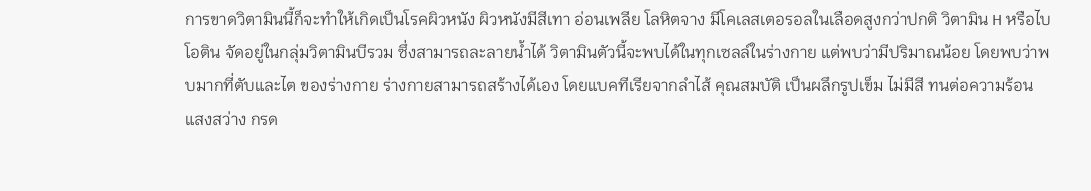การขาดวิตามินนี้ก็จะทำให้เกิดเป็นโรคผิวหนัง ผิวหนังมีสีเทา อ่อนเพลีย โลหิตจาง มีโคเลสเตอรอลในเลือดสูงกว่าปกติ วิตามิน H หรือไบโอติน จัดอยู่ในกลุ่มวิตามินบีรวม ซึ่งสามารถละลายน้ำได้ วิตามินตัวนี้จะพบได้ในทุกเซลล์ในร่างกาย แต่พบว่ามีปริมาณน้อย โดยพบว่าพบมากที่ตับและไต ของร่างกาย ร่างกายสามารถสร้างได้เอง โดยแบคทีเรียจากลำไส้ คุณสมบัติ เป็นผลึกรูปเข็ม ไม่มีสี ทนต่อความร้อน แสงสว่าง กรด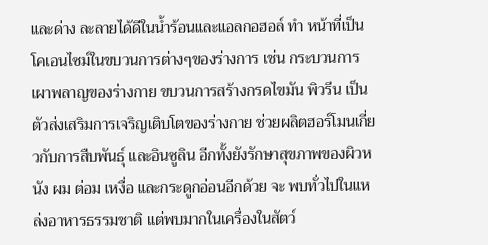และด่าง ละลายได้ดีในน้ำร้อนและแอลกอฮอล์ ทำ หน้าที่เป็นโคเอนไซม์ในขบวนการต่างๆของร่างการ เช่น กระบวนการเผาพลาญของร่างกาย ขบวนการสร้างกรดไขมัน พิวรีน เป็นตัวส่งเสริมการเจริญเติบโตของร่างกาย ช่วยผลิตฮอร์โมนเกี่ยวกับการสืบพันธุ์ และอินซูลิน อีกทั้งยังรักษาสุขภาพของผิวหนัง ผม ต่อม เหงื่อ และกระดูกอ่อนอีกด้วย จะ พบทั่วไปในแหล่งอาหารธรรมชาติ แต่พบมากในเครื่องในสัตว์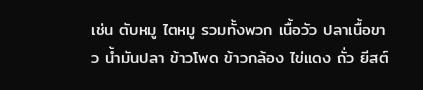เช่น ตับหมู ไตหมู รวมทั้งพวก เนื้อวัว ปลาเนื้อขาว น้ำมันปลา ข้าวโพด ข้าวกล้อง ไข่แดง ถั่ว ยีสต์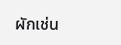ผักเช่น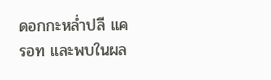ดอกกะหล่ำปลี แครอท และพบในผล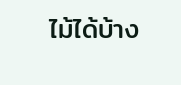ไม้ได้บ้าง